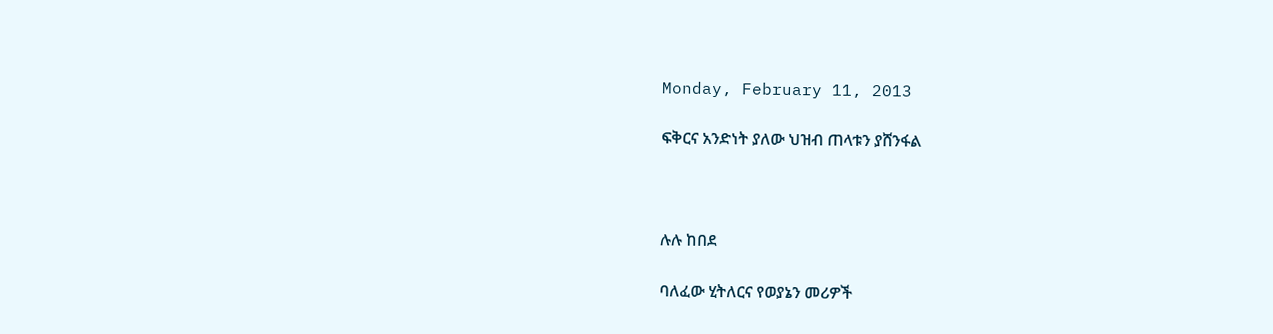Monday, February 11, 2013

ፍቅርና አንድነት ያለው ህዝብ ጠላቱን ያሸንፋል



ሉሉ ከበደ

ባለፈው ሂትለርና የወያኔን መሪዎች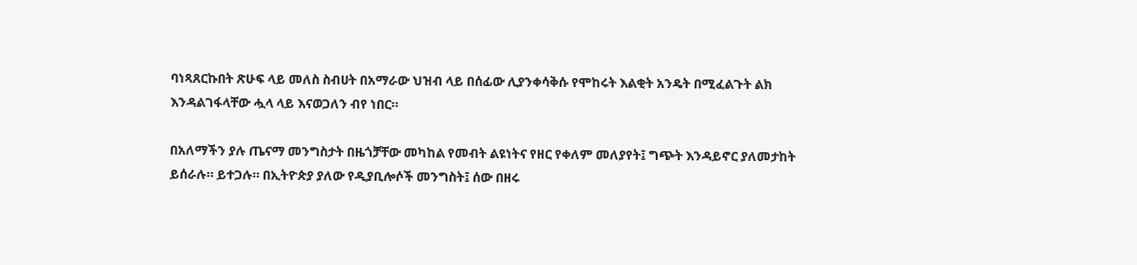ባነጻጸርኩበት ጽሁፍ ላይ መለስ ስብሀት በአማራው ህዝብ ላይ በሰፊው ሊያንቀሳቅሱ የሞከሩት እልቂት አንዴት በሚፈልጉት ልክ እንዳልገፋላቸው ሗላ ላይ እናወጋለን ብየ ነበር።

በአለማችን ያሉ ጤናማ መንግስታት በዜጎቻቸው መካከል የመብት ልዩነትና የዘር የቀለም መለያየት፤ ግጭት እንዳይኖር ያለመታከት ይሰራሉ። ይተጋሉ። በኢትዮጵያ ያለው የዲያቢሎሶች መንግስት፤ ሰው በዘሩ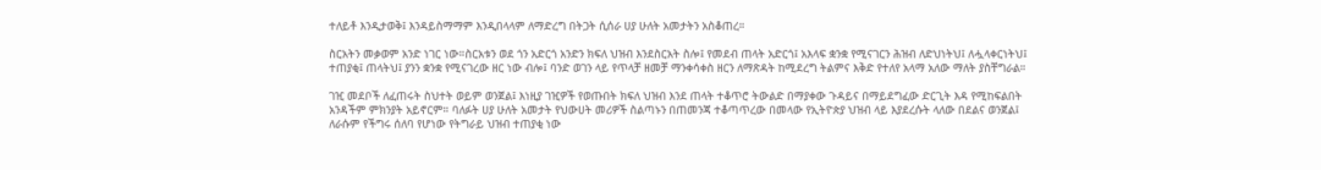ተለይቶ እንዲታወቅ፤ እንዳይስማማም እንዲበላላም ለማድረግ በትጋት ሲሰራ ሀያ ሁለት አመታትን አስቆጠረ።

ስርአትን መቃወም አንድ ነገር ነው።ስርአቱን ወደ ጎን አድርጎ አንድን ክፍለ ህዝብ እንደስርአት ስሎ፤ የመደብ ጠላት አድርጎ፤ አእላፍ ቋንቋ የሚናገርን ሕዝብ ለድህነትህ፤ ለሗላቀርነትህ፤ ተጠያቂ፤ ጠላትህ፤ ያንን ቋንቋ የሚናገረው ዘር ነው ብሎ፤ ባንድ ወገን ላይ የጥላቻ ዘመቻ ማንቀሳቀስ ዘርን ለማጽዳት ከሚደረግ ትልምና እቅድ የተለየ አላማ አለው ማለት ያስቸግራል።

ገዢ መደቦች ለፈጠሩት ስህተት ወይም ወንጀል፤ እነዚያ ገዢዎች የወጡበት ክፍለ ህዝብ እንደ ጠላት ተቆጥሮ ትውልድ በማያቀው ጉዳይና በማይደግፈው ድርጊት እዳ የሚከፍልበት አንዳችም ምክንያት አይኖርም። ባለፉት ሀያ ሁለት አመታት የህውሀት መሪዎች ስልጣኑን በጠመንጃ ተቆጣጥረው በመላው የኢትዮጵያ ህዝብ ላይ እያደረሱት ላለው በደልና ወንጀል፤ ለራሱም የችግሩ ሰለባ የሆነው የትግራይ ህዝብ ተጠያቂ ነው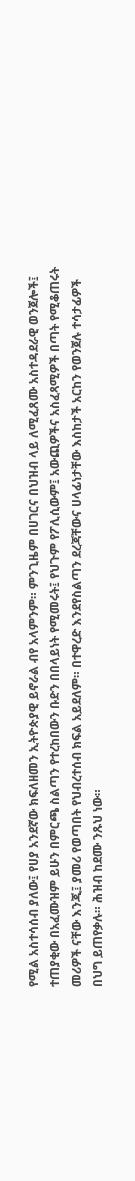የሚል አስተሳሰብ ያለው፤ የሀያ አንደኛው ክፍለዘመን ኢትዮጵያዊ ይኖራል ብየ አላምንም። ምንጊዜም በሀገርና በህዝብ ላይ ለሚፈጸሙ አስተዳደራዊ ወንጀሎች፤ ተጠያቂው በአፈሙዝም ይሁን በምርጫ ስልጣን የተረከበውን ቡድን በበላይነት የሚመሩት፤ የህጉም የፖሊሲውም፤ አውጪዎችና አስፈጻሚዎች በጣት የሚቆጠሩት መሪዎች ናቸው እንጂ፤ ያመሪ የወጣበት የህብረተሰብ ክፍል አይደለም። በተዋረድ እንደየስልጣን ደረጃቸውና ሀላፊነታቸው እስከታች አርከን የወንጀሉ ተሳታፊዎች በህግ ይጠየቃሉ። ሕዝብ ከደሙ ንጹህ ነው።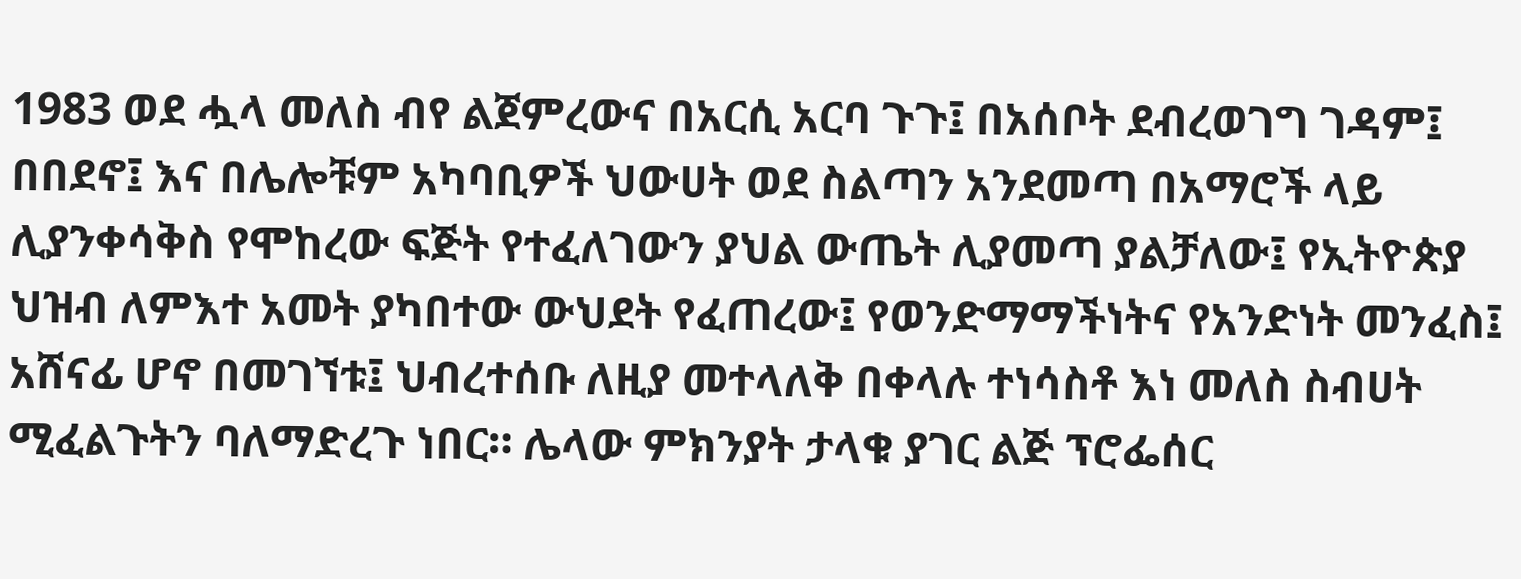1983 ወደ ሗላ መለስ ብየ ልጀምረውና በአርሲ አርባ ጉጉ፤ በአሰቦት ደብረወገግ ገዳም፤ በበደኖ፤ እና በሌሎቹም አካባቢዎች ህውሀት ወደ ስልጣን አንደመጣ በአማሮች ላይ ሊያንቀሳቅስ የሞከረው ፍጅት የተፈለገውን ያህል ውጤት ሊያመጣ ያልቻለው፤ የኢትዮጵያ ህዝብ ለምእተ አመት ያካበተው ውህደት የፈጠረው፤ የወንድማማችነትና የአንድነት መንፈስ፤ አሸናፊ ሆኖ በመገኘቱ፤ ህብረተሰቡ ለዚያ መተላለቅ በቀላሉ ተነሳስቶ እነ መለስ ስብሀት ሚፈልጉትን ባለማድረጉ ነበር። ሌላው ምክንያት ታላቁ ያገር ልጅ ፕሮፌሰር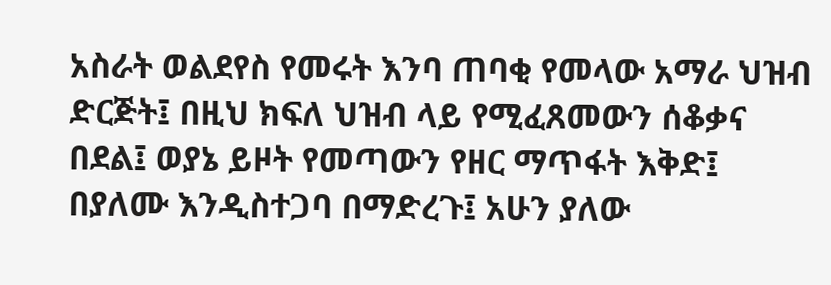አስራት ወልደየስ የመሩት እንባ ጠባቂ የመላው አማራ ህዝብ ድርጅት፤ በዚህ ክፍለ ህዝብ ላይ የሚፈጸመውን ሰቆቃና በደል፤ ወያኔ ይዞት የመጣውን የዘር ማጥፋት እቅድ፤ በያለሙ እንዲስተጋባ በማድረጉ፤ አሁን ያለው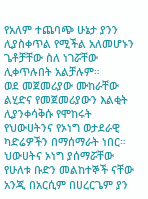የአለም ተጨባጭ ሁኔታ ያንን ሊያስቀጥል የሚችል አለመሆኑን ጌቶቻቸው ስለ ነገሯቸው ሊቀጥሉበት አልቻሉም።
ወደ መጀመሪያው ሙከራቸው ልሂድና የመጀመሪያውን እልቂት ሊያንቀሳቅሱ የሞከሩት የህውሀትንና የኦነግ ወታደራዊ ካድሬዎችን በማሰማራት ነበር። ህውሀትና ኦነግ ያሰማሯቸው የሁለቱ ቡድን መልከተኞች ናቸው አንጂ በአርሲም በሀረርጌም ያን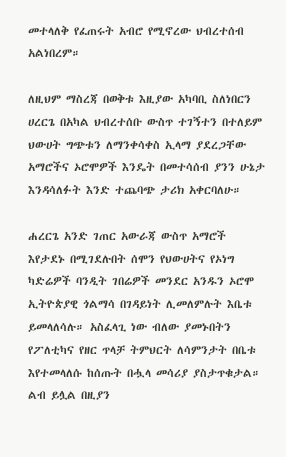መተላለቅ የፈጠሩት አብሮ የሚኖረው ህብረተሰብ አልነበረም።

ለዚህም ማስረጃ በወቅቱ እዚያው አካባቢ ስለነበርን ሀረርጌ በአካል ህብረተሰቡ ውስጥ ተገኝተን በተለይም ህውሀት ግጭቱን ለማንቀሳቀስ ኢላማ ያደረጋቸው አማሮችና ኦሮሞዎች እንዴት በመተሳሰብ ያንን ሁኔታ እንዳሳለፉት እንድ ተጨባጭ ታሪክ አቀርባለሁ።

ሐረርጌ አንድ ገጠር አውራጃ ውስጥ አማሮች እየታደኑ በሚገደሉበት ሰሞን የህውሀትና የኦነግ ካድሬዎች ባንዲት ገበሬዎች መንደር አንዱን ኦሮሞ ኢትዮጵያዊ ጎልማሳ በገዳይነት ሊመለምሉት እቤቱ ይመላለሳሉ። አስፈላጊ ነው ብለው ያመኑበትን የፖለቲካና የዘር ጥላቻ ትምህርት ለሳምንታት በቤቱ እየተመላለሱ ከሰጡት በሗላ መሳሪያ ያስታጥቁታል። ልብ ይሏል በዚያን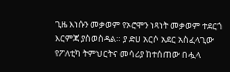ጊዜ እነሱን መቃወም የኦሮሞን ነጻነት መቃወም ተደርጎ እርምጃ ያስወስዳል። ያ ድሀ አርሶ አደር አስፈላጊው የፖለቲካ ትምህርትና መሳሪያ ከተሰጠው በሗላ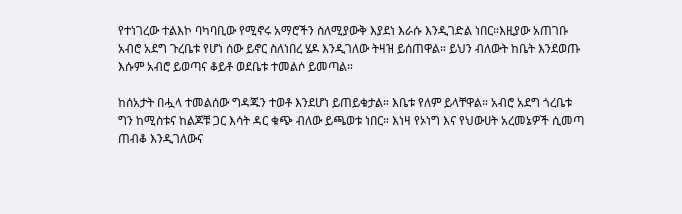የተነገረው ተልእኮ ባካባቢው የሚኖሩ አማሮችን ስለሚያውቅ እያደነ እራሱ እንዲገድል ነበር።እዚያው አጠገቡ አብሮ አደግ ጉረቤቱ የሆነ ሰው ይኖር ስለነበረ ሄዶ እንዲገለው ትዛዝ ይሰጠዋል። ይህን ብለውት ከቤት እንደወጡ እሱም አብሮ ይወጣና ቆይቶ ወደቤቱ ተመልሶ ይመጣል።

ከሰአታት በሗላ ተመልሰው ግዳጁን ተወቶ እንደሆነ ይጠይቁታል። እቤቱ የለም ይላቸዋል። አብሮ አደግ ጎረቤቱ ግን ከሚስቱና ከልጆቹ ጋር እሳት ዳር ቁጭ ብለው ይጫወቱ ነበር። እነዛ የኦነግ እና የህውሀት አረመኔዎች ሲመጣ ጠብቆ እንዲገለውና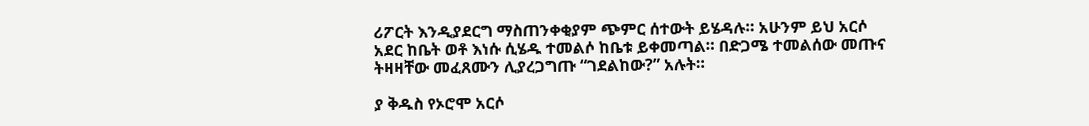ሪፖርት እንዲያደርግ ማስጠንቀቂያም ጭምር ሰተውት ይሄዳሉ። አሁንም ይህ አርሶ አደር ከቤት ወቶ እነሱ ሲሄዱ ተመልሶ ከቤቱ ይቀመጣል። በድጋሜ ተመልሰው መጡና ትዛዛቸው መፈጸሙን ሊያረጋግጡ “ገደልከው?” አሉት።

ያ ቅዱስ የኦሮሞ አርሶ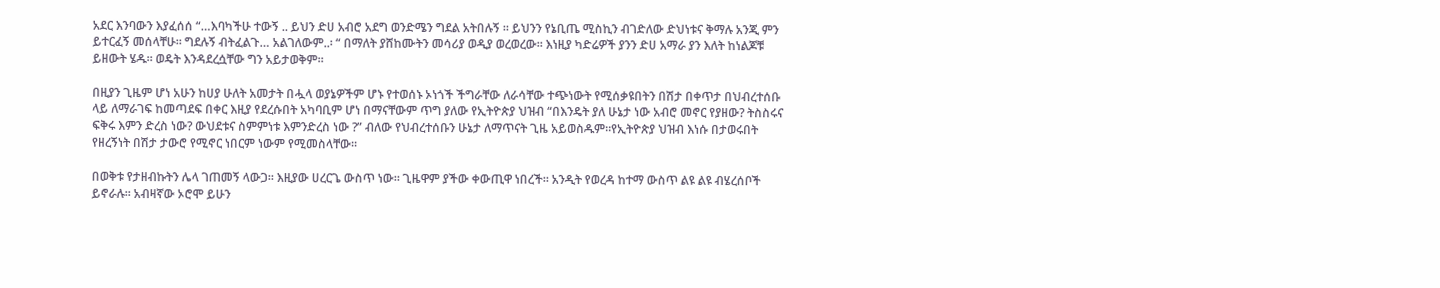አደር እንባውን እያፈሰሰ “…እባካችሁ ተውኝ .. ይህን ድሀ አብሮ አደግ ወንድሜን ግደል አትበሉኝ ። ይህንን የኔቢጤ ሚስኪን ብገድለው ድህነቱና ቅማሉ አንጂ ምን ይተርፈኝ መሰላቸሁ። ግደሉኝ ብትፈልጉ… አልገለውም..፡ “ በማለት ያሸከሙትን መሳሪያ ወዲያ ወረወረው። እነዚያ ካድሬዎች ያንን ድሀ አማራ ያን እለት ከነልጆቹ ይዘውት ሄዱ። ወዴት እንዳደረሷቸው ግን አይታወቅም።

በዚያን ጊዜም ሆነ አሁን ከሀያ ሁለት አመታት በሗላ ወያኔዎችም ሆኑ የተወሰኑ ኦነጎች ችግራቸው ለራሳቸው ተጭነውት የሚሰቃዩበትን በሽታ በቀጥታ በህብረተሰቡ ላይ ለማራገፍ ከመጣደፍ በቀር እዚያ የደረሱበት አካባቢም ሆነ በማናቸውም ጥግ ያለው የኢትዮጵያ ህዝብ “በእንዴት ያለ ሁኔታ ነው አብሮ መኖር የያዘው? ትስስሩና ፍቅሩ እምን ድረስ ነው? ውህደቱና ስምምነቱ እምንድረስ ነው ?” ብለው የህብረተሰቡን ሁኔታ ለማጥናት ጊዜ አይወስዱም።የኢትዮጵያ ህዝብ እነሱ በታወሩበት የዘረኝነት በሽታ ታውሮ የሚኖር ነበርም ነውም የሚመስላቸው።

በወቅቱ የታዘብኩትን ሌላ ገጠመኝ ላውጋ። እዚያው ሀረርጌ ውስጥ ነው። ጊዜዋም ያችው ቀውጢዋ ነበረች። አንዲት የወረዳ ከተማ ውስጥ ልዩ ልዩ ብሄረሰቦች ይኖራሉ። አብዛኛው ኦሮሞ ይሁን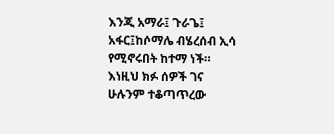እንጂ አማራ፤ ጉራጌ፤ አፋር፤ከሶማሌ ብሄረሰብ ኢሳ የሚኖሩበት ከተማ ነች። እነዚህ ክፉ ሰዎች ገና ሁሉንም ተቆጣጥረው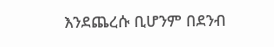እንደጨረሱ ቢሆንም በደንብ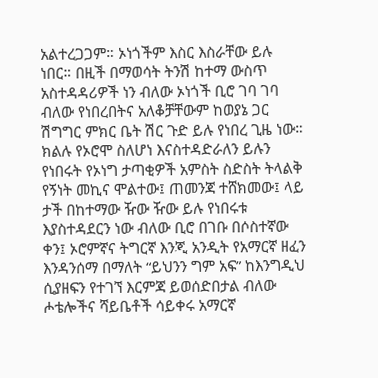አልተረጋጋም። ኦነጎችም እስር እስራቸው ይሉ ነበር። በዚች በማወሳት ትንሽ ከተማ ውስጥ አስተዳዳሪዎች ነን ብለው ኦነጎች ቢሮ ገባ ገባ ብለው የነበረበትና አለቆቻቸውም ከወያኔ ጋር ሽግግር ምክር ቤት ሽር ጉድ ይሉ የነበረ ጊዜ ነው። ክልሉ የኦሮሞ ስለሆነ እናስተዳድራለን ይሉን የነበሩት የኦነግ ታጣቂዎች አምስት ስድስት ትላልቅ የኝነት መኪና ሞልተው፤ ጠመንጃ ተሸክመው፤ ላይ ታች በከተማው ዥው ዥው ይሉ የነበሩቱ እያስተዳደርን ነው ብለው ቢሮ በገቡ በሶስተኛው ቀን፤ ኦሮምኛና ትግርኛ እንጂ አንዲት የአማርኛ ዘፈን እንዳንሰማ በማለት “ይህንን ግም አፍ” ከእንግዲህ ሲያዘፍን የተገኘ እርምጃ ይወሰድበታል ብለው ሖቴሎችና ሻይቤቶች ሳይቀሩ አማርኛ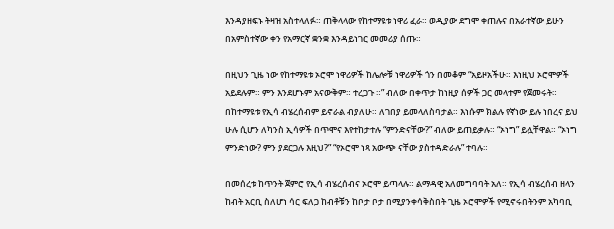እንዳያዘፍኑ ትዛዝ አስተላለፉ። ጠቅላላው የከተማዩቱ ነዋሪ ፈራ። ወዲያው ደግሞ ቀጠሉና በአራተኛው ይሁን በአምስተኛው ቀን የአማርኛ ቋንቋ እንዳይነገር መመሪያ ሰጡ።

በዚህን ጊዜ ነው የከተማዩቱ ኦሮሞ ነዋሪዎች ከሌሎቹ ነዋሪዎች ጎን በመቆም “አይዞአችሁ። እነዚህ ኦሮሞዎች አይደሉም። ምን እንደሆኑም አናውቅም። ተረጋጉ ።” ብለው በቀጥታ ከነዚያ ሰዎች ጋር መላተም የጀመሩት። በከተማዩቱ የኢሳ ብሄረሰብም ይኖራል ብያለሁ። ለገበያ ይመላለስባታል። እነሱም ክልሉ የኛነው ይሉ ነበረና ይህ ሁሉ ሲሆን ለካንስ ኢሳዎች በጥሞና እየተከታተሉ “ምንድናቸው?” ብለው ይጠይቃሉ። “ኦነግ” ይሏቸዋል። “ኦነግ ምንድነው? ምን ያደርጋሉ እዚህ?” “የኦሮሞ ነጻ አውጭ ናቸው ያስተዳድራሉ” ተባሉ።

በመሰረቱ ከጥንት ጀምሮ የኢሳ ብሄረሰብና ኦሮሞ ይጣላሉ። ልማዳዊ አለመግባባት አለ። የኢሳ ብሄረሰብ ዘላን ከብት አርቢ ስለሆነ ሳር ፍለጋ ከብቶቹን ከቦታ ቦታ በሚያንቀሳቅስበት ጊዜ ኦሮሞዎች የሚኖሩበትንም አካባቢ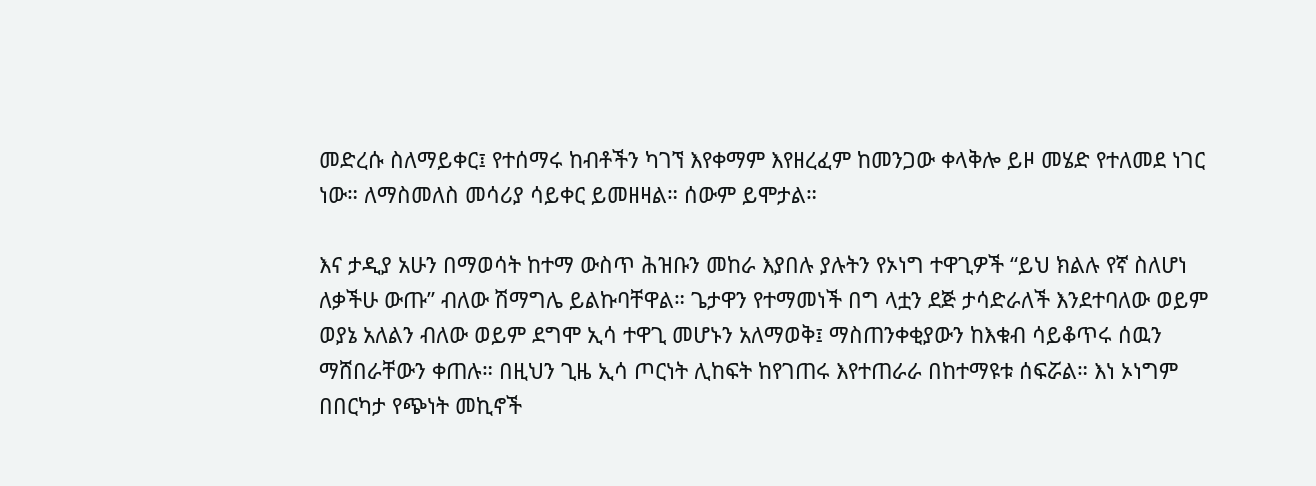መድረሱ ስለማይቀር፤ የተሰማሩ ከብቶችን ካገኘ እየቀማም እየዘረፈም ከመንጋው ቀላቅሎ ይዞ መሄድ የተለመደ ነገር ነው። ለማስመለስ መሳሪያ ሳይቀር ይመዘዛል። ሰውም ይሞታል።

እና ታዲያ አሁን በማወሳት ከተማ ውስጥ ሕዝቡን መከራ እያበሉ ያሉትን የኦነግ ተዋጊዎች “ይህ ክልሉ የኛ ስለሆነ ለቃችሁ ውጡ” ብለው ሽማግሌ ይልኩባቸዋል። ጌታዋን የተማመነች በግ ላቷን ደጅ ታሳድራለች እንደተባለው ወይም ወያኔ አለልን ብለው ወይም ደግሞ ኢሳ ተዋጊ መሆኑን አለማወቅ፤ ማስጠንቀቂያውን ከእቁብ ሳይቆጥሩ ሰዉን ማሸበራቸውን ቀጠሉ። በዚህን ጊዜ ኢሳ ጦርነት ሊከፍት ከየገጠሩ እየተጠራራ በከተማዩቱ ሰፍሯል። እነ ኦነግም በበርካታ የጭነት መኪኖች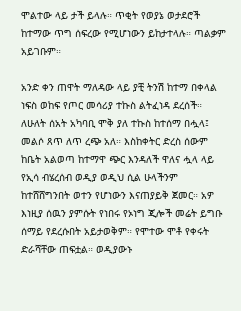ሞልተው ላይ ታች ይላሉ። ጥቂት የወያኔ ወታደሮች ከተማው ጥግ ሰፍረው የሚሆነውን ይከታተላሉ። ጣልቃም አይገቡም።

አንድ ቀን ጠዋት ማለዳው ላይ ያቺ ትንሽ ከተማ በቀላል ነፍስ ወከፍ የጦር መሳሪያ ተኩስ ልትፈነዳ ደረሰች። ለሁለት ሰአት አካባቢ ሞቅ ያለ ተኩስ ከተሰማ በሗላ፤ መልሶ ጸጥ ለጥ ረጭ አለ። እስከቀትር ድረስ ሰውም ከቤት አልወጣ ከተማዋ ጭር እንዳለች ዋለና ሗላ ላይ የኢሳ ብሄረሰብ ወዲያ ወዲህ ሲል ሁላችንም ከተሸሸግንበት ወተን የሆነውን እናጠያይቅ ጀመር። አዎ እነዚያ ሰዉን ያምሱት የነበሩ የኦነግ ጂሎች መሬት ይግቡ ሰማይ የደረሱበት አይታወቅም። የሞተው ሞቶ የቀሩት ድራሻቸው ጠፍቷል። ወዲያውኑ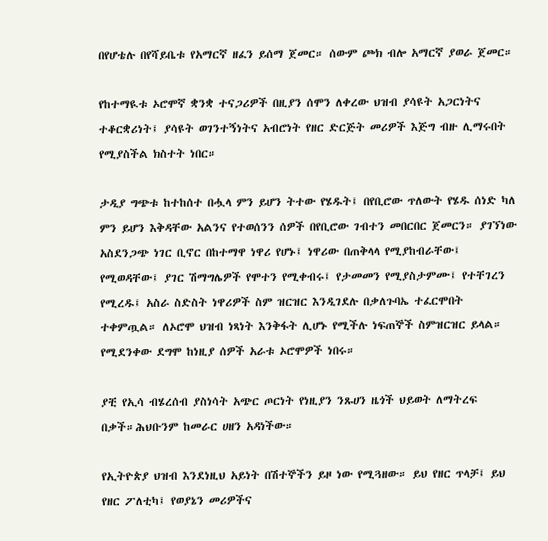በየሆቴሉ በየሻይቤቱ የአማርኛ ዘፈን ይሰማ ጀመር። ሰውም ጮክ ብሎ አማርኛ ያወራ ጀመር።

የከተማዪቱ ኦሮሞኛ ቋንቋ ተናጋሪዎች በዚያን ሰሞን ለቀረው ህዝብ ያሳዩት አጋርነትና ተቆርቋሪነት፤ ያሳዩት ወገንተኝነትና አብሮነት የዘር ድርጅት መሪዎች እጅግ ብዙ ሊማሩበት የሚያስችል ክስተት ነበር።

ታዲያ ግጭቱ ከተከሰተ በሗላ ምን ይሆን ትተው የሄዱት፤ በየቢሮው ጥለውት የሄዱ ሰነድ ካለ ምን ይሆን እቅዳቸው አልንና የተወሰንን ሰዎች በየቢሮው ገብተን መበርበር ጀመርን። ያገኘነው አስደንጋጭ ነገር ቢኖር በከተማዋ ነዋሪ የሆኑ፤ ነዋሪው በጠቅላላ የሚያከብራቸው፤ የሚወዳቸው፤ ያገር ሽማግሌዎች የሞተን የሚቀብሩ፤ የታመመን የሚያስታምሙ፤ የተቸገረን የሚረዱ፤ አስራ ስድስት ነዋሪዎች ስም ዝርዝር እንዲገደሉ በቃለጉባኤ ተፈርሞበት ተቀምጧል። ለኦሮሞ ህዝብ ነጻነት እንቅፋት ሊሆኑ የሚችሉ ነፍጠኞች ስምዝርዝር ይላል። የሚደንቀው ደግሞ ከነዚያ ሰዎች አራቱ ኦሮሞዎች ነበሩ።

ያቺ የኢሳ ብሄረሰብ ያስነሳት አጭር ጦርነት የነዚያን ንጹሀን ዜጎች ህይወት ለማትረፍ በቃች።ሕህቡንም ከመራር ሀዘን አዳነችው።

የኢትዮጵያ ህዝብ እንደነዚህ አይነት በሽተኞችን ይዞ ነው የሚጓዘው። ይህ የዘር ጥላቻ፤ ይህ የዘር ፖለቲካ፤ የወያኔን መሪዎችና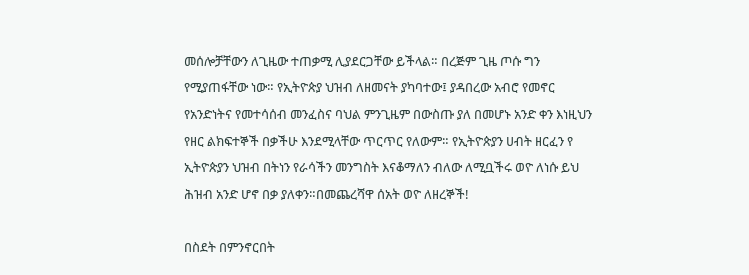መሰሎቻቸውን ለጊዜው ተጠቃሚ ሊያደርጋቸው ይችላል። በረጅም ጊዜ ጦሱ ግን የሚያጠፋቸው ነው። የኢትዮጵያ ህዝብ ለዘመናት ያካባተው፤ ያዳበረው አብሮ የመኖር የአንድነትና የመተሳሰብ መንፈስና ባህል ምንጊዜም በውስጡ ያለ በመሆኑ አንድ ቀን እነዚህን የዘር ልክፍተኞች በቃችሁ እንደሚላቸው ጥርጥር የለውም። የኢትዮጵያን ሀብት ዘርፈን የ ኢትዮጵያን ህዝብ በትነን የራሳችን መንግስት እናቆማለን ብለው ለሚቧችሩ ወዮ ለነሱ ይህ ሕዝብ አንድ ሆኖ በቃ ያለቀን።በመጨረሻዋ ሰአት ወዮ ለዘረኞች!

በስደት በምንኖርበት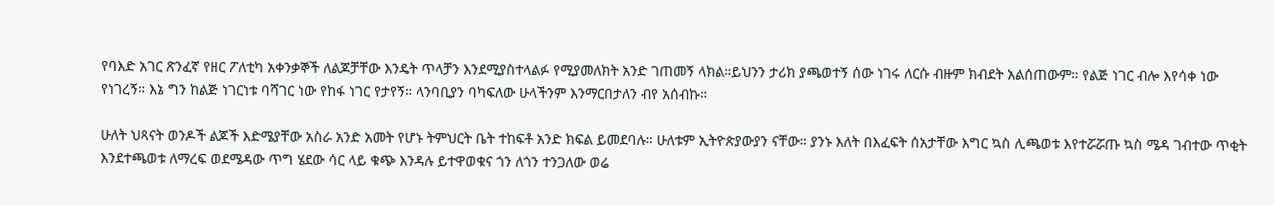የባእድ አገር ጽንፈኛ የዘር ፖለቲካ አቀንቃኞች ለልጆቻቸው እንዴት ጥላቻን እንደሚያስተላልፉ የሚያመለክት አንድ ገጠመኝ ላክል።ይህንን ታሪክ ያጫወተኝ ሰው ነገሩ ለርሱ ብዙም ክብደት አልሰጠውም። የልጅ ነገር ብሎ እየሳቀ ነው የነገረኝ። እኔ ግን ከልጅ ነገርነቱ ባሻገር ነው የከፋ ነገር የታየኝ። ላንባቢያን ባካፍለው ሁላችንም እንማርበታለን ብየ አሰብኩ።

ሁለት ህጻናት ወንዶች ልጆች እድሜያቸው አስራ አንድ አመት የሆኑ ትምህርት ቤት ተከፍቶ አንድ ክፍል ይመደባሉ። ሁለቱም ኢትዮጵያውያን ናቸው። ያንኑ እለት በእፈፍት ሰአታቸው እግር ኳስ ሊጫወቱ እየተሯሯጡ ኳስ ሜዳ ገብተው ጥቂት እንደተጫወቱ ለማረፍ ወደሜዳው ጥግ ሄደው ሳር ላይ ቁጭ እንዳሉ ይተዋወቁና ጎን ለጎን ተንጋለው ወሬ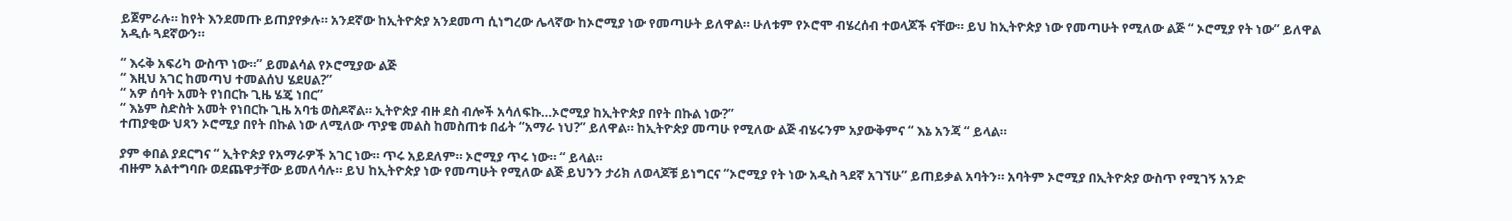ይጀምራሉ። ከየት እንደመጡ ይጠያየቃሉ። አንደኛው ከኢትዮጵያ አንደመጣ ሲነግረው ሌላኛው ከኦሮሚያ ነው የመጣሁት ይለዋል። ሁለቱም የኦሮሞ ብሄረሰብ ተወላጆች ናቸው። ይህ ከኢትዮጵያ ነው የመጣሁት የሚለው ልጅ “ ኦሮሚያ የት ነው” ይለዋል አዲሱ ጓደኛውን።

“ እሩቅ አፍሪካ ውስጥ ነው።” ይመልሳል የኦሮሚያው ልጅ
“ እዚህ አገር ከመጣህ ተመልሰህ ሄደሀል?”
“ አዎ ሰባት አመት የነበርኩ ጊዜ ሄጄ ነበር”
“ እኔም ስድስት አመት የነበርኩ ጊዜ አባቴ ወስዶኛል። ኢትዮጵያ ብዙ ደስ ብሎች አሳለፍኩ…ኦሮሚያ ከኢትዮጵያ በየት በኩል ነው?”
ተጠያቂው ህጻን ኦሮሚያ በየት በኩል ነው ለሚለው ጥያቄ መልስ ከመስጠቱ በፊት “አማራ ነህ?” ይለዋል። ከኢትዮጵያ መጣሁ የሚለው ልጅ ብሄሩንም አያውቅምና “ እኔ አንጃ “ ይላል።

ያም ቀበል ያደርግና “ ኢትዮጵያ የአማራዎች አገር ነው። ጥሩ አይደለም። ኦሮሚያ ጥሩ ነው። “ ይላል።
ብዙም አልተግባቡ ወደጨዋታቸው ይመለሳሉ። ይህ ከኢትዮጵያ ነው የመጣሁት የሚለው ልጅ ይህንን ታሪክ ለወላጆቹ ይነግርና “ኦሮሚያ የት ነው አዲስ ጓደኛ አገኘሁ” ይጠይቃል አባትን። አባትም ኦሮሚያ በኢትዮጵያ ውስጥ የሚገኝ አንድ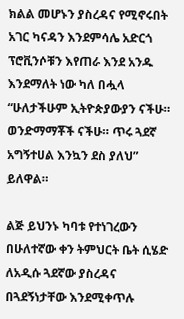ክልል መሆኑን ያስረዳና የሚኖሩበት አገር ካናዳን እንደምሳሌ አድርጎ ፕሮቪንሶቹን እየጠራ እንደ አንዱ እንደማለት ነው ካለ በሗላ “ሁለታችሁም ኢትዮጵያውያን ናችሁ። ወንድማማቾች ናችሁ። ጥሩ ጓደኛ አግኝተሀል እንኳን ደስ ያለህ” ይለዋል።

ልጅ ይህንኑ ካባቱ የተነገረውን በሁለተኛው ቀን ትምህርት ቤት ሲሄድ ለአዲሱ ጓደኛው ያስረዳና በጓደኝነታቸው እንደሚቀጥሉ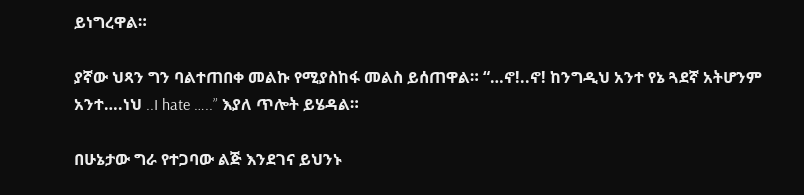ይነግረዋል።

ያኛው ህጻን ግን ባልተጠበቀ መልኩ የሚያስከፋ መልስ ይሰጠዋል። “…ኖ!..ኖ! ከንግዲህ አንተ የኔ ጓደኛ አትሆንም አንተ….ነህ ..I hate …..” እያለ ጥሎት ይሄዳል።

በሁኔታው ግራ የተጋባው ልጅ እንደገና ይህንኑ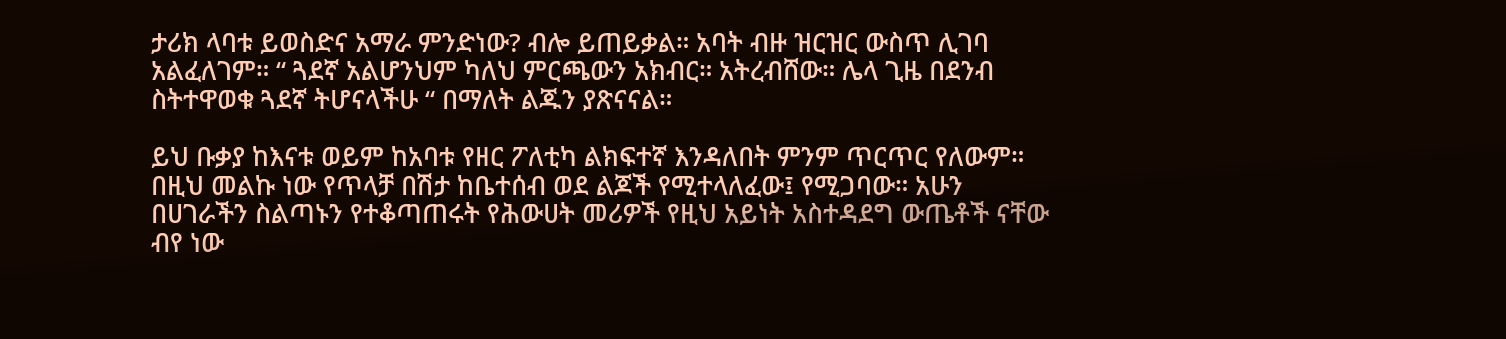ታሪክ ላባቱ ይወስድና አማራ ምንድነው? ብሎ ይጠይቃል። አባት ብዙ ዝርዝር ውስጥ ሊገባ አልፈለገም። “ ጓደኛ አልሆንህም ካለህ ምርጫውን አክብር። አትረብሸው። ሌላ ጊዜ በደንብ ስትተዋወቁ ጓደኛ ትሆናላችሁ “ በማለት ልጁን ያጽናናል።

ይህ ቡቃያ ከእናቱ ወይም ከአባቱ የዘር ፖለቲካ ልክፍተኛ እንዳለበት ምንም ጥርጥር የለውም። በዚህ መልኩ ነው የጥላቻ በሽታ ከቤተሰብ ወደ ልጆች የሚተላለፈው፤ የሚጋባው። አሁን በሀገራችን ስልጣኑን የተቆጣጠሩት የሕውሀት መሪዎች የዚህ አይነት አስተዳደግ ውጤቶች ናቸው ብየ ነው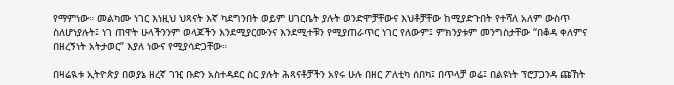የማምነው። መልካሙ ነገር እነዚህ ህጻናት እኛ ካደግንበት ወይም ሀገርቤት ያሉት ወንድሞቻቸውና እህቶቻቸው ከሚያድጉበት የተሻለ አለም ውስጥ ስለሆነያሉት፤ ነገ ጠዋት ሁላችንንም ወላጆችን እንደሚያርሙንና እንደሚተቹን የሚያጠራጥር ነገር የለውም፤ ምክንያቱም መንግስታቸው “በቆዳ ቀለምና በዘረኝነት አትታወር” እያለ ነውና የሚያሳድጋቸው።

በዛሬዪቱ ኢትዮጵያ በወያኔ ዘረኛ ገዢ ቡድን አስተዳደር ስር ያሉት ሕጻናቶቻችን አየሩ ሁሉ በዘር ፖለቲካ ሰበካ፤ በጥላቻ ወሬ፤ በልዩነት ፕሮፓጋንዳ ጩኸት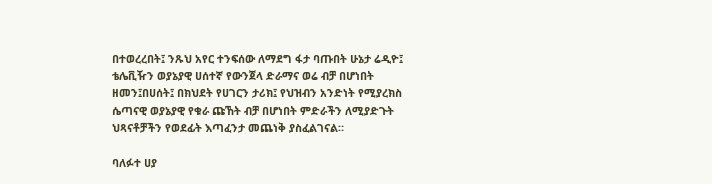በተወረረበት፤ ንጹህ አየር ተንፍሰው ለማደግ ፋታ ባጡበት ሁኔታ ሬዲዮ፤ ቴሌቪዥን ወያኔያዊ ሀሰተኛ የውንጀላ ድራማና ወሬ ብቻ በሆነበት ዘመን፤በሀሰት፤ በክህደት የሀገርን ታሪክ፤ የህዝብን አንድነት የሚያረክስ ሴጣናዊ ወያኔያዊ የቁራ ጩኸት ብቻ በሆነበት ምድራችን ለሚያድጉት ህጻናቶቻችን የወደፊት እጣፈንታ መጨነቅ ያስፈልገናል።

ባለፉተ ሀያ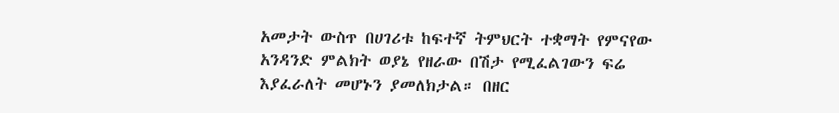አመታት ውስጥ በሀገሪቱ ከፍተኛ ትምህርት ተቋማት የምናየው አንዳንድ ምልክት ወያኔ የዘራው በሽታ የሚፈልገውን ፍሬ እያፈራለት መሆኑን ያመለክታል። በዘር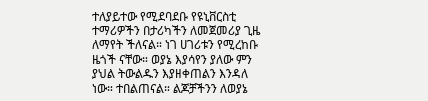ተለያይተው የሚደባደቡ የዩኒቨርስቲ ተማሪዎችን በታሪካችን ለመጀመሪያ ጊዜ ለማየት ችለናል። ነገ ሀገሪቱን የሚረከቡ ዜጎች ናቸው። ወያኔ እያሳየን ያለው ምን ያህል ትውልዱን እያዘቀጠልን እንዳለ ነው። ተበልጠናል። ልጆቻችንን ለወያኔ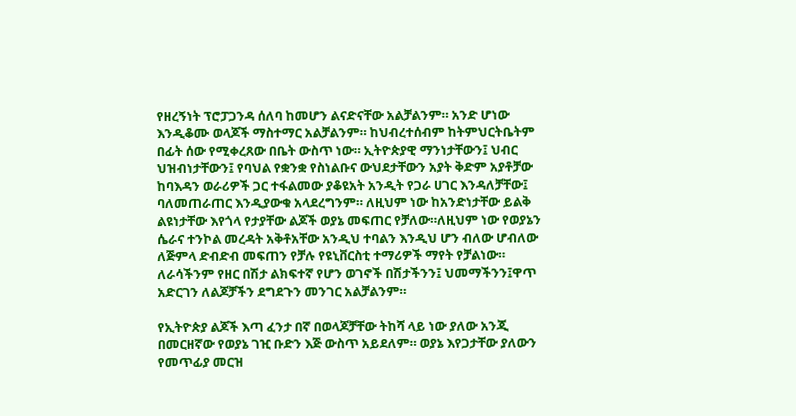የዘረኝነት ፕሮፓጋንዳ ሰለባ ከመሆን ልናድናቸው አልቻልንም። አንድ ሆነው እንዲቆሙ ወላጆች ማስተማር አልቻልንም። ከህብረተሰብም ከትምህርትቤትም በፊት ሰው የሚቀረጸው በቤት ውስጥ ነው። ኢትዮጵያዊ ማንነታቸውን፤ ህብር ህዝብነታቸውን፤ የባህል የቋንቋ የስነልቡና ውህደታቸውን አያት ቅድም አያቶቻው ከባእዳን ወራሪዎች ጋር ተፋልመው ያቆዩአት አንዲት የጋራ ሀገር እንዳለቻቸው፤ ባለመጠራጠር እንዲያውቁ አላደረግንም። ለዚህም ነው ከአንድነታቸው ይልቅ ልዩነታቸው እየጎላ የታያቸው ልጆች ወያኔ መፍጠር የቻለው።ለዚህም ነው የወያኔን ሴራና ተንኮል መረዳት አቅቶአቸው አንዲህ ተባልን እንዲህ ሆን ብለው ሆብለው ለጅምላ ድብድብ መፍጠን የቻሉ የዩኒቨርስቲ ተማሪዎች ማየት የቻልነው።
ለራሳችንም የዘር በሽታ ልክፍተኛ የሆን ወገኖች በሽታችንን፤ ህመማችንን፤ዋጥ አድርገን ለልጆቻችን ደግደጉን መንገር አልቻልንም።

የኢትዮጵያ ልጆች እጣ ፈንታ በኛ በወላጆቻቸው ትከሻ ላይ ነው ያለው አንጂ በመርዘኛው የወያኔ ገዢ ቡድን እጅ ውስጥ አይደለም። ወያኔ እየጋታቸው ያለውን የመጥፊያ መርዝ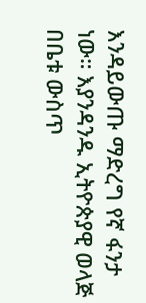እንዳይውጡ ማድረግ የኛ ፋንታ ነው። እያንዳንዱ ኢትዮጵያዊ ወላጅ በቤቱ ውስጥ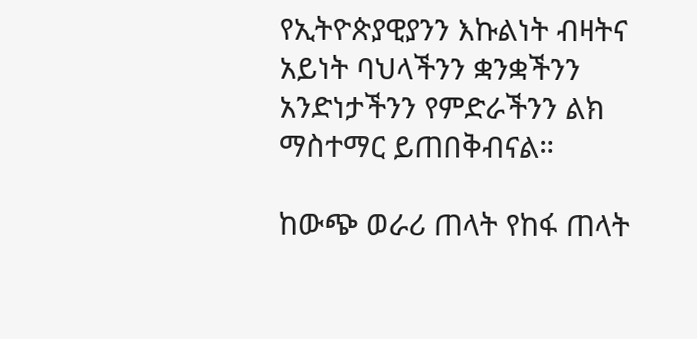የኢትዮጵያዊያንን እኩልነት ብዛትና አይነት ባህላችንን ቋንቋችንን አንድነታችንን የምድራችንን ልክ ማስተማር ይጠበቅብናል።

ከውጭ ወራሪ ጠላት የከፋ ጠላት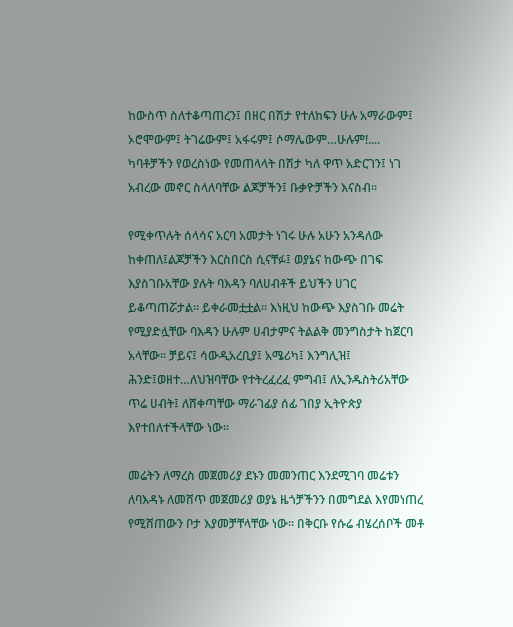ከውስጥ ስለተቆጣጠረን፤ በዘር በሽታ የተለከፍን ሁሉ አማራውም፤ ኦሮሞውም፤ ትገሬውም፤ አፋሩም፤ ሶማሌውም…ሁሉም!.... ካባቶቻችን የወረስነው የመጠላላት በሽታ ካለ ዋጥ አድርገን፤ ነገ አብረው መኖር ስላለባቸው ልጆቻችን፤ ቡቃዮቻችን እናስብ።

የሚቀጥሉት ሰላሳና አርባ አመታት ነገሩ ሁሉ አሁን አንዳለው ከቀጠለ፤ልጆቻችን እርስበርስ ሲናቸፉ፤ ወያኔና ከውጭ በገፍ እያስገቡአቸው ያሉት ባእዳን ባለሀብቶች ይህችን ሀገር ይቆጣጠሯታል። ይቀራመቷቷል። እነዚህ ከውጭ እያስገቡ መሬት የሚያድሏቸው ባእዳን ሁሉም ሀብታምና ትልልቅ መንግስታት ከጀርባ አላቸው። ቻይና፤ ሳውዲአረቢያ፤ አሜሪካ፤ እንግሊዝ፤ ሕንድ፤ወዘተ…ለህዝባቸው የተትረፈረፈ ምግብ፤ ለኢንዱስትሪአቸው ጥሬ ሀብት፤ ለሸቀጣቸው ማራገፊያ ሰፊ ገበያ ኢትዮጵያ እየተበለተችላቸው ነው።

መሬትን ለማረስ መጀመሪያ ደኑን መመንጠር እንደሚገባ መሬቱን ለባእዳኑ ለመሸጥ መጀመሪያ ወያኔ ዜጎቻችንን በመግደል እየመነጠረ የሚሸጠውን ቦታ እያመቻቸላቸው ነው። በቅርቡ የሱሬ ብሄረሰቦች መቶ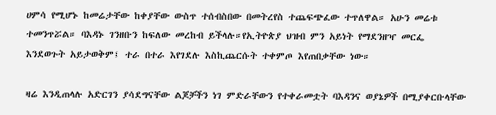ሀምሳ የሚሆኑ ከመሬታቸው ከቀያቸው ውስጥ ተሰብስበው በመትረየስ ተጨፍጭፈው ተጥለዋል። አሁን መሬቱ ተመንጥሯል። ባእዳኑ ገንዘቡን ከፍለው መረከብ ይችላሉ።የኢትዮጵያ ህዝብ ምን አይነት የማደንዘዣ መርፌ እንደወጉት አይታወቅም፤ ተራ በተራ እየገደሉ እስኪጨርሱት ተቀምጦ እየጠበቃቸው ነው።

ዛሬ እንዲጠላሉ አድርገን ያሳደግናቸው ልጆቻችን ነገ ምድራቸውን የተቀራመቷት ባእዳንና ወያኔዎች በሚያቀርቡላቸው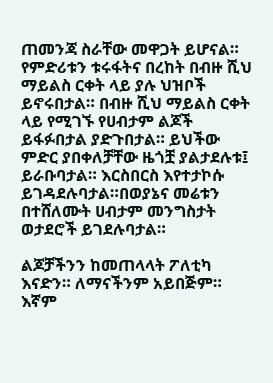ጠመንጃ ስራቸው መዋጋት ይሆናል። የምድሪቱን ቱሩፋትና በረከት በብዙ ሺህ ማይልስ ርቀት ላይ ያሉ ህዝቦች ይኖሩበታል። በብዙ ሺህ ማይልስ ርቀት ላይ የሚገኙ የሀብታም ልጆች ይፋፉበታል ያድጉበታል። ይህችው ምድር ያበቀለቻቸው ዜጎቿ ያልታደሉቱ፤ ይራቡባታል። እርስበርስ እየተታኮሱ ይገዳደሉባታል።በወያኔና መሬቱን በተሸለሙት ሀብታም መንግስታት ወታደሮች ይገደሉባታል።

ልጆቻችንን ከመጠላላት ፖለቲካ እናድን። ለማናችንም አይበጅም። እኛም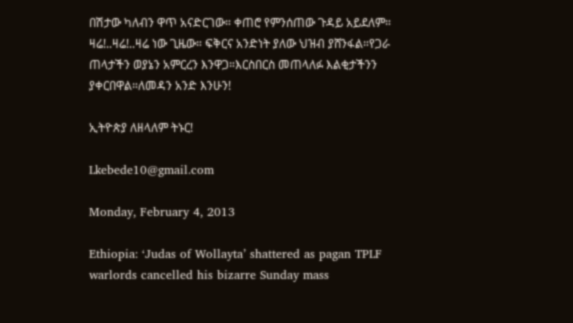በሽታው ካለብን ዋጥ አናድርገው። ቀጠሮ የምንሰጠው ጉዳይ አይደለም። ዛሬ!..ዛሬ!..ዛሬ ነው ጊዜው። ፍቅርና አንድነት ያለው ህዝብ ያሸንፋል።የጋራ ጠላታችን ወያኔን አምርረን እንዋጋ።እርስበርስ መጠላለፉ እልቂታችንን ያቀርበዋል።ለመዳን አንድ እንሁን!

ኢትዮጵያ ለዘላለም ትኑር!

Lkebede10@gmail.com

Monday, February 4, 2013

Ethiopia: ‘Judas of Wollayta’ shattered as pagan TPLF warlords cancelled his bizarre Sunday mass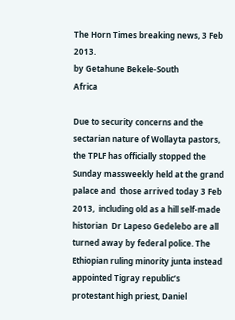The Horn Times breaking news, 3 Feb 2013.
by Getahune Bekele-South
Africa

Due to security concerns and the sectarian nature of Wollayta pastors, the TPLF has officially stopped the Sunday massweekly held at the grand palace and  those arrived today 3 Feb 2013,  including old as a hill self-made historian  Dr Lapeso Gedelebo are all turned away by federal police. The Ethiopian ruling minority junta instead appointed Tigray republic’s protestant high priest, Daniel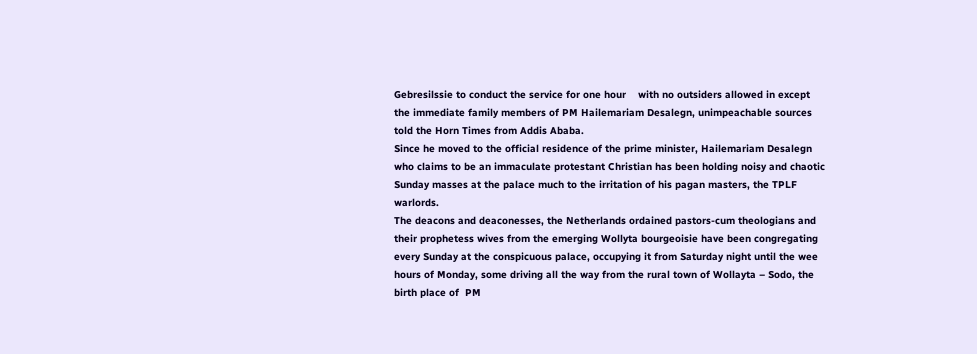Gebresilssie to conduct the service for one hour    with no outsiders allowed in except the immediate family members of PM Hailemariam Desalegn, unimpeachable sources told the Horn Times from Addis Ababa.
Since he moved to the official residence of the prime minister, Hailemariam Desalegn who claims to be an immaculate protestant Christian has been holding noisy and chaotic Sunday masses at the palace much to the irritation of his pagan masters, the TPLF warlords.
The deacons and deaconesses, the Netherlands ordained pastors-cum theologians and their prophetess wives from the emerging Wollyta bourgeoisie have been congregating every Sunday at the conspicuous palace, occupying it from Saturday night until the wee hours of Monday, some driving all the way from the rural town of Wollayta – Sodo, the birth place of  PM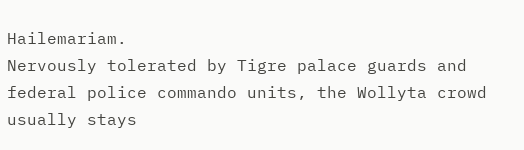Hailemariam.
Nervously tolerated by Tigre palace guards and federal police commando units, the Wollyta crowd usually stays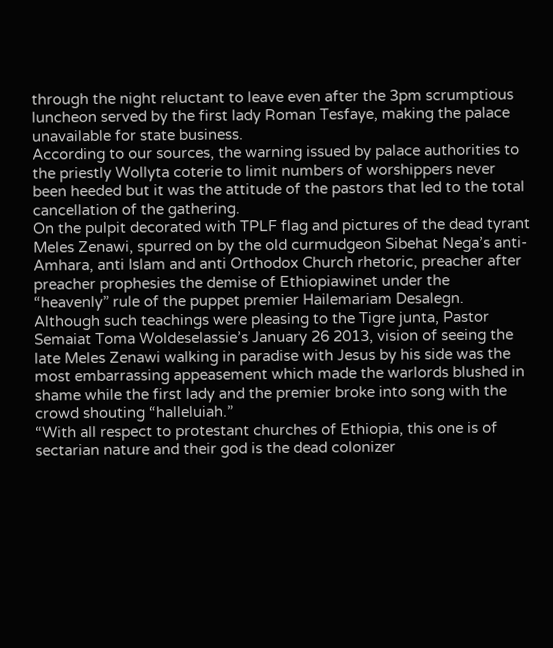through the night reluctant to leave even after the 3pm scrumptious luncheon served by the first lady Roman Tesfaye, making the palace unavailable for state business.
According to our sources, the warning issued by palace authorities to the priestly Wollyta coterie to limit numbers of worshippers never been heeded but it was the attitude of the pastors that led to the total cancellation of the gathering.
On the pulpit decorated with TPLF flag and pictures of the dead tyrant Meles Zenawi, spurred on by the old curmudgeon Sibehat Nega’s anti-Amhara, anti Islam and anti Orthodox Church rhetoric, preacher after preacher prophesies the demise of Ethiopiawinet under the   “heavenly” rule of the puppet premier Hailemariam Desalegn.
Although such teachings were pleasing to the Tigre junta, Pastor Semaiat Toma Woldeselassie’s January 26 2013, vision of seeing the late Meles Zenawi walking in paradise with Jesus by his side was the most embarrassing appeasement which made the warlords blushed in shame while the first lady and the premier broke into song with the crowd shouting “halleluiah.”
“With all respect to protestant churches of Ethiopia, this one is of sectarian nature and their god is the dead colonizer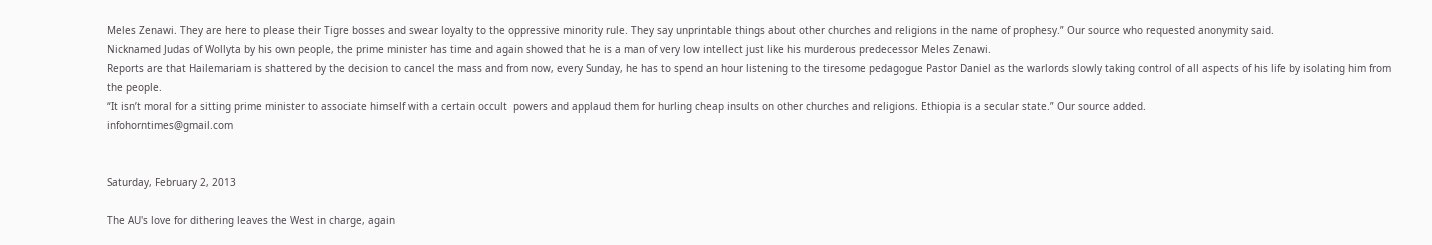Meles Zenawi. They are here to please their Tigre bosses and swear loyalty to the oppressive minority rule. They say unprintable things about other churches and religions in the name of prophesy.” Our source who requested anonymity said.
Nicknamed Judas of Wollyta by his own people, the prime minister has time and again showed that he is a man of very low intellect just like his murderous predecessor Meles Zenawi.
Reports are that Hailemariam is shattered by the decision to cancel the mass and from now, every Sunday, he has to spend an hour listening to the tiresome pedagogue Pastor Daniel as the warlords slowly taking control of all aspects of his life by isolating him from the people.
“It isn’t moral for a sitting prime minister to associate himself with a certain occult  powers and applaud them for hurling cheap insults on other churches and religions. Ethiopia is a secular state.” Our source added.
infohorntimes@gmail.com


Saturday, February 2, 2013

The AU's love for dithering leaves the West in charge, again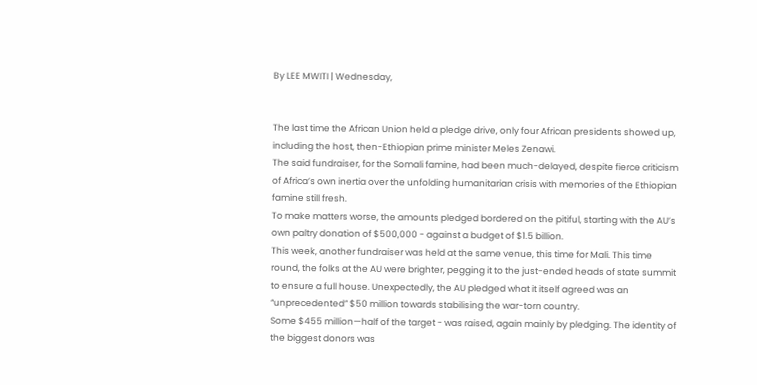By LEE MWITI | Wednesday,


The last time the African Union held a pledge drive, only four African presidents showed up, including the host, then-Ethiopian prime minister Meles Zenawi.
The said fundraiser, for the Somali famine, had been much-delayed, despite fierce criticism of Africa’s own inertia over the unfolding humanitarian crisis with memories of the Ethiopian famine still fresh.
To make matters worse, the amounts pledged bordered on the pitiful, starting with the AU’s own paltry donation of $500,000 - against a budget of $1.5 billion.
This week, another fundraiser was held at the same venue, this time for Mali. This time round, the folks at the AU were brighter, pegging it to the just-ended heads of state summit to ensure a full house. Unexpectedly, the AU pledged what it itself agreed was an “unprecedented” $50 million towards stabilising the war-torn country.
Some $455 million—half of the target - was raised, again mainly by pledging. The identity of the biggest donors was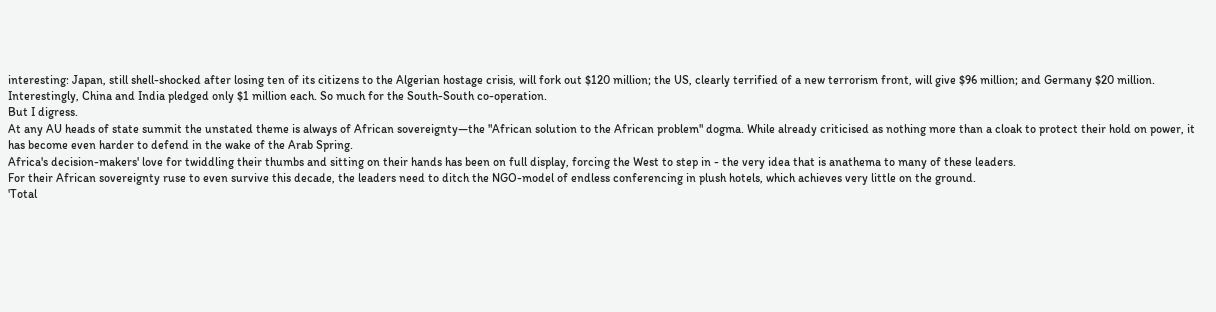interesting: Japan, still shell-shocked after losing ten of its citizens to the Algerian hostage crisis, will fork out $120 million; the US, clearly terrified of a new terrorism front, will give $96 million; and Germany $20 million.
Interestingly, China and India pledged only $1 million each. So much for the South-South co-operation.
But I digress.
At any AU heads of state summit the unstated theme is always of African sovereignty—the "African solution to the African problem" dogma. While already criticised as nothing more than a cloak to protect their hold on power, it has become even harder to defend in the wake of the Arab Spring.
Africa's decision-makers' love for twiddling their thumbs and sitting on their hands has been on full display, forcing the West to step in - the very idea that is anathema to many of these leaders.
For their African sovereignty ruse to even survive this decade, the leaders need to ditch the NGO-model of endless conferencing in plush hotels, which achieves very little on the ground.
'Total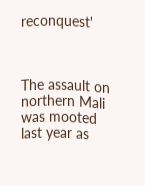reconquest'



The assault on northern Mali was mooted last year as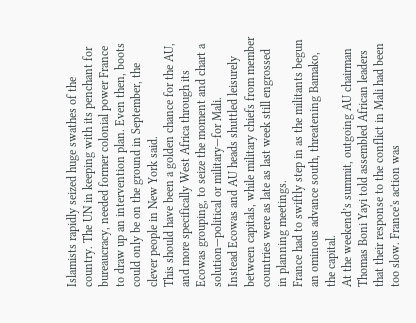Islamists rapidly seized huge swathes of the country. The UN in keeping with its penchant for bureaucracy, needed former colonial power France to draw up an intervention plan. Even then, boots could only be on the ground in September, the clever people in New York said.
This should have been a golden chance for the AU, and more specifically West Africa through its Ecowas grouping, to seize the moment and chart a solution—political or military—for Mali.
Instead Ecowas and AU heads shuttled leisurely between capitals, while military chiefs from member countries were as late as last week still engrossed in planning meetings.
France had to swiftly step in as the militants begun an ominous advance south, threatening Bamako, the capital.
At the weekend’s summit, outgoing AU chairman Thomas Boni Yayi told assembled African leaders that their response to the conflict in Mali had been too slow. France's action was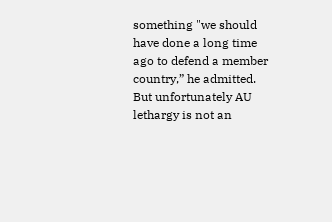something "we should have done a long time ago to defend a member country,” he admitted.
But unfortunately AU lethargy is not an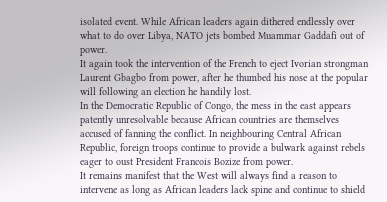isolated event. While African leaders again dithered endlessly over what to do over Libya, NATO jets bombed Muammar Gaddafi out of power.
It again took the intervention of the French to eject Ivorian strongman Laurent Gbagbo from power, after he thumbed his nose at the popular will following an election he handily lost.
In the Democratic Republic of Congo, the mess in the east appears patently unresolvable because African countries are themselves accused of fanning the conflict. In neighbouring Central African Republic, foreign troops continue to provide a bulwark against rebels eager to oust President Francois Bozize from power.
It remains manifest that the West will always find a reason to intervene as long as African leaders lack spine and continue to shield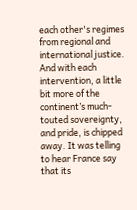each other's regimes from regional and international justice.
And with each intervention, a little bit more of the continent’s much-touted sovereignty, and pride, is chipped away. It was telling to hear France say that its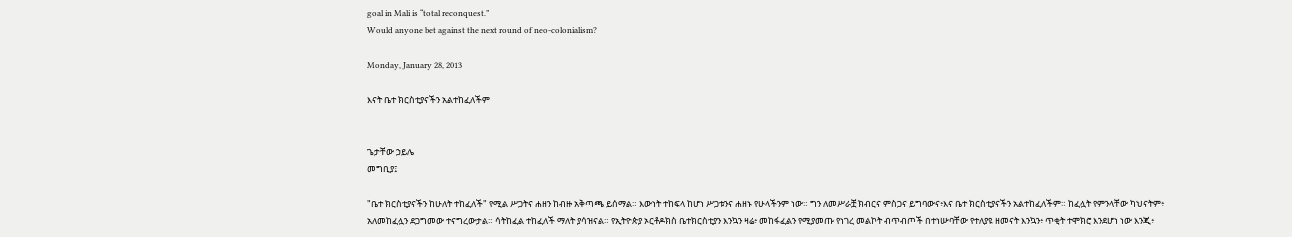goal in Mali is “total reconquest.”
Would anyone bet against the next round of neo-colonialism?

Monday, January 28, 2013

እናት ቤተ ክርስቲያናችን አልተከፈለችም


ጌታቸው ኃይሌ
መግቢያ፤

"ቤተ ክርስቲያናችን ከሁለት ተከፈለች" የሚል ሥጋትና ሐዘን ከብዙ አቅጣጫ ይሰማል። እውነት ተከፍላ ከሆነ ሥጋቱንና ሐዘኑ የሁላችንም ነው። ግን ለመሥራቿ ክብርና ምስጋና ይግባውና፥እና ቤተ ክርስቲያናችን አልተከፈለችም። ከፈሏት የምንላቸው ካህናትም፥ አለመከፈሏን ደጋግመው ተናግረውታል። ሳትከፈል ተከፈለች ማለት ያሳዝናል። የኢትዮጵያ ኦርቶዶክስ ቤተክርስቲያን እንኳን ዛሬ፥ መከፋፈልን የሚያመጡ የነገረ መልኮት ብጥብጦች በተነሡባቸው የተለያዩ ዘመናት እንኳን፥ ጥቂት ተሞክሮ እንደሆነ ነው እንጂ፥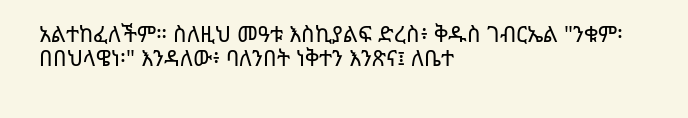አልተከፈለችም። ስለዚህ መዓቱ እስኪያልፍ ድረስ፥ ቅዱስ ገብርኤል "ንቁም፡ በበህላዌነ፡" እንዳለው፥ ባለንበት ነቅተን እንጽና፤ ለቤተ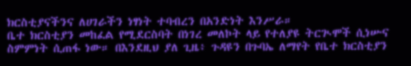ክርስቲያናችንና ለሀገራችን ነፃነት ተባብረን በአንድነት እንሥራ።
ቤተ ክርስቲያን መከፈል የሚደርስባት በነገረ መለኮት ላይ የተለያዩ ትርጒሞች ሲነሡና ስምምነት ሲጠፋ ነው። በእንደዚህ ያለ ጊዜ፥ ጉዳዩን በጉባኤ ለማየት የቤተ ክርስቲያን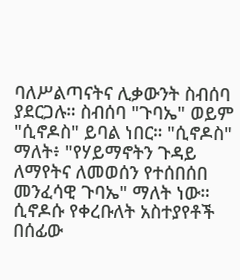ባለሥልጣናትና ሊቃውንት ስብሰባ ያደርጋሉ። ስብሰባ "ጉባኤ" ወይም "ሲኖዶስ" ይባል ነበር። "ሲኖዶስ"
ማለት፥ "የሃይማኖትን ጉዳይ ለማየትና ለመወሰን የተሰበሰበ መንፈሳዊ ጉባኤ" ማለት ነው።
ሲኖዶሱ የቀረቡለት አስተያየቶች በሰፊው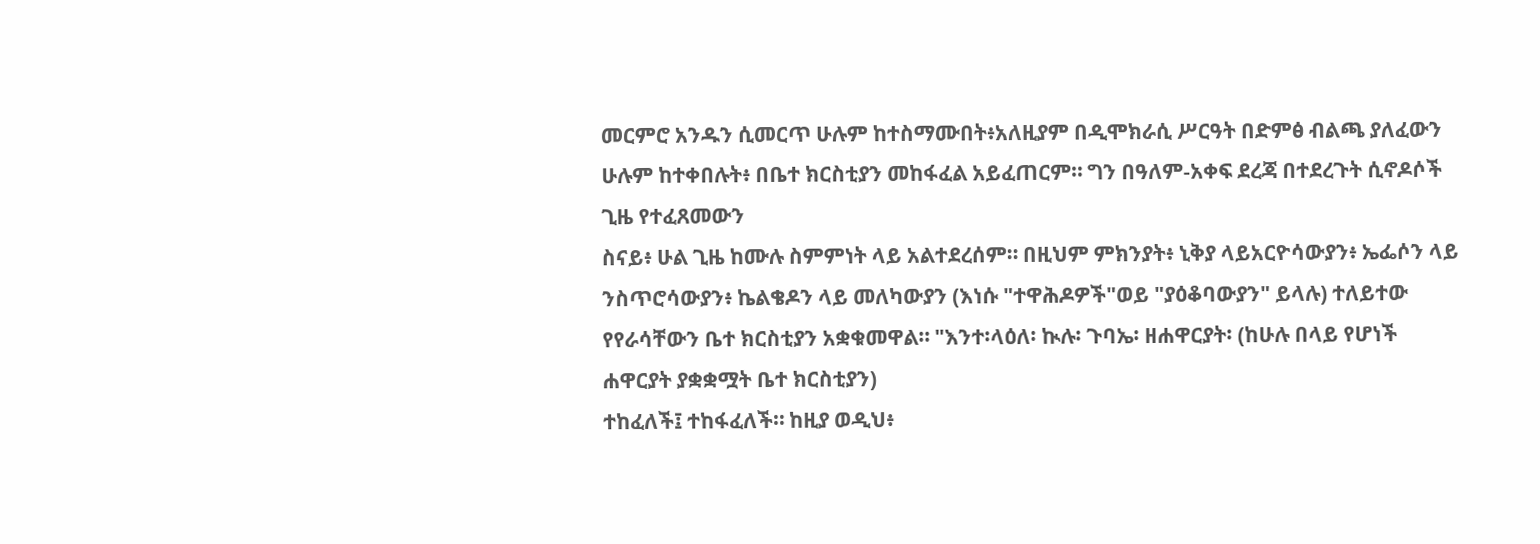መርምሮ አንዱን ሲመርጥ ሁሉም ከተስማሙበት፥አለዚያም በዲሞክራሲ ሥርዓት በድምፅ ብልጫ ያለፈውን ሁሉም ከተቀበሉት፥ በቤተ ክርስቲያን መከፋፈል አይፈጠርም። ግን በዓለም-አቀፍ ደረጃ በተደረጉት ሲኖዶሶች ጊዜ የተፈጸመውን
ስናይ፥ ሁል ጊዜ ከሙሉ ስምምነት ላይ አልተደረሰም። በዚህም ምክንያት፥ ኒቅያ ላይአርዮሳውያን፥ ኤፌሶን ላይ ንስጥሮሳውያን፥ ኬልቄዶን ላይ መለካውያን (እነሱ "ተዋሕዶዎች"ወይ "ያዕቆባውያን" ይላሉ) ተለይተው የየራሳቸውን ቤተ ክርስቲያን አቋቁመዋል። "እንተ፡ላዕለ፡ ኲሉ፡ ጉባኤ፡ ዘሐዋርያት፡ (ከሁሉ በላይ የሆነች ሐዋርያት ያቋቋሟት ቤተ ክርስቲያን)
ተከፈለች፤ ተከፋፈለች። ከዚያ ወዲህ፥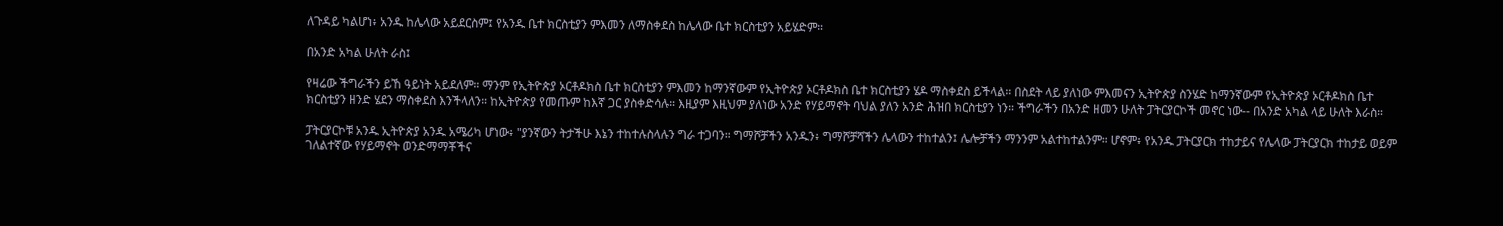ለጉዳይ ካልሆነ፥ አንዱ ከሌላው አይደርስም፤ የአንዱ ቤተ ክርስቲያን ምእመን ለማስቀደስ ከሌላው ቤተ ክርስቲያን አይሄድም።

በአንድ አካል ሁለት ራስ፤

የዛሬው ችግራችን ይኸ ዓይነት አይደለም። ማንም የኢትዮጵያ ኦርቶዶክስ ቤተ ክርስቲያን ምእመን ከማንኛውም የኢትዮጵያ ኦርቶዶክስ ቤተ ክርስቲያን ሄዶ ማስቀደስ ይችላል። በስደት ላይ ያለነው ምእመናን ኢትዮጵያ ስንሄድ ከማንኛውም የኢትዮጵያ ኦርቶዶክስ ቤተ ክርስቲያን ዘንድ ሄደን ማስቀደስ እንችላለን። ከኢትዮጵያ የመጡም ከእኛ ጋር ያስቀድሳሉ። እዚያም እዚህም ያለነው አንድ የሃይማኖት ባህል ያለን አንድ ሕዝበ ክርስቲያን ነን። ችግራችን በአንድ ዘመን ሁለት ፓትርያርኮች መኖር ነው-- በአንድ አካል ላይ ሁለት እራስ።

ፓትርያርኮቹ አንዱ ኢትዮጵያ አንዱ አሜሪካ ሆነው፥ "ያንኛውን ትታችሁ እኔን ተከተሉስላሉን ግራ ተጋባን። ግማሾቻችን አንዱን፥ ግማሾቻሻችን ሌላውን ተከተልን፤ ሌሎቻችን ማንንም አልተከተልንም። ሆኖም፥ የአንዱ ፓትርያርክ ተከታይና የሌላው ፓትርያርክ ተከታይ ወይም ገለልተኛው የሃይማኖት ወንድማማቾችና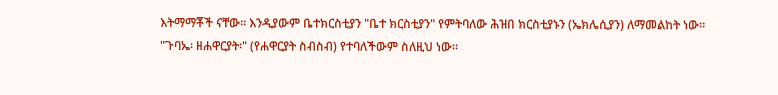እትማማቾች ናቸው። እንዲያውም ቤተክርስቲያን "ቤተ ክርስቲያን" የምትባለው ሕዝበ ክርስቲያኑን (ኤክሌሲያን) ለማመልከት ነው።
"ጉባኤ፡ ዘሐዋርያት፡" (የሐዋርያት ስብስብ) የተባለችውም ስለዚህ ነው።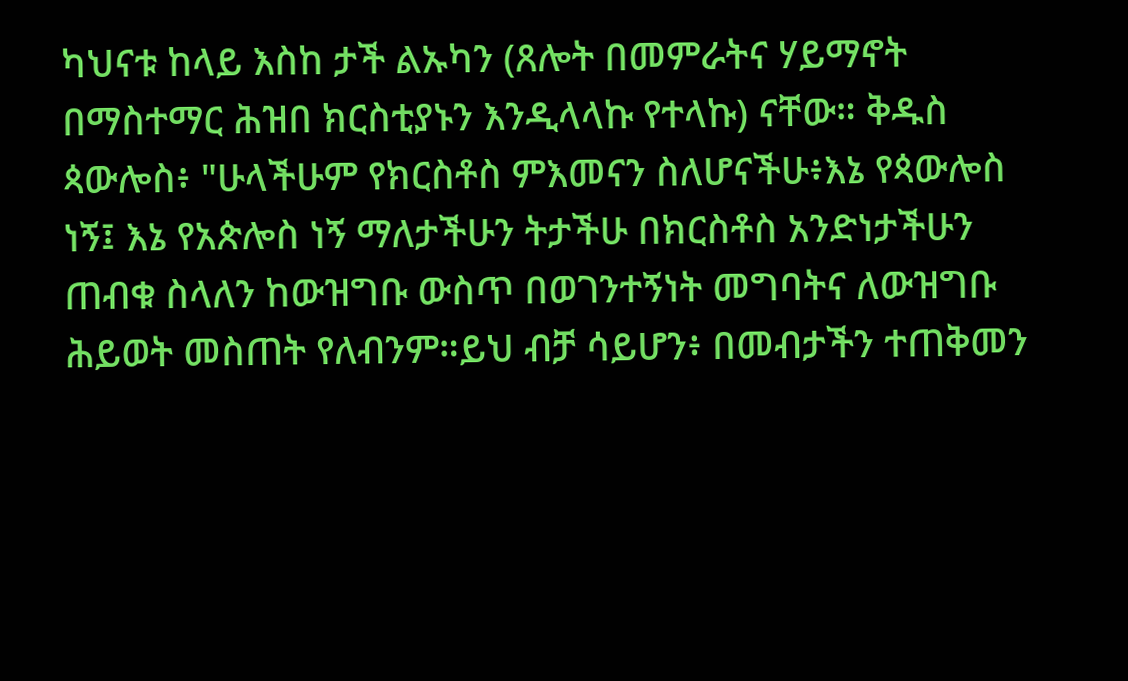ካህናቱ ከላይ እስከ ታች ልኡካን (ጸሎት በመምራትና ሃይማኖት በማስተማር ሕዝበ ክርስቲያኑን እንዲላላኩ የተላኩ) ናቸው። ቅዱስ ጳውሎስ፥ "ሁላችሁም የክርስቶስ ምእመናን ስለሆናችሁ፥እኔ የጳውሎስ ነኝ፤ እኔ የአጵሎስ ነኝ ማለታችሁን ትታችሁ በክርስቶስ አንድነታችሁን ጠብቁ ስላለን ከውዝግቡ ውስጥ በወገንተኝነት መግባትና ለውዝግቡ ሕይወት መስጠት የለብንም።ይህ ብቻ ሳይሆን፥ በመብታችን ተጠቅመን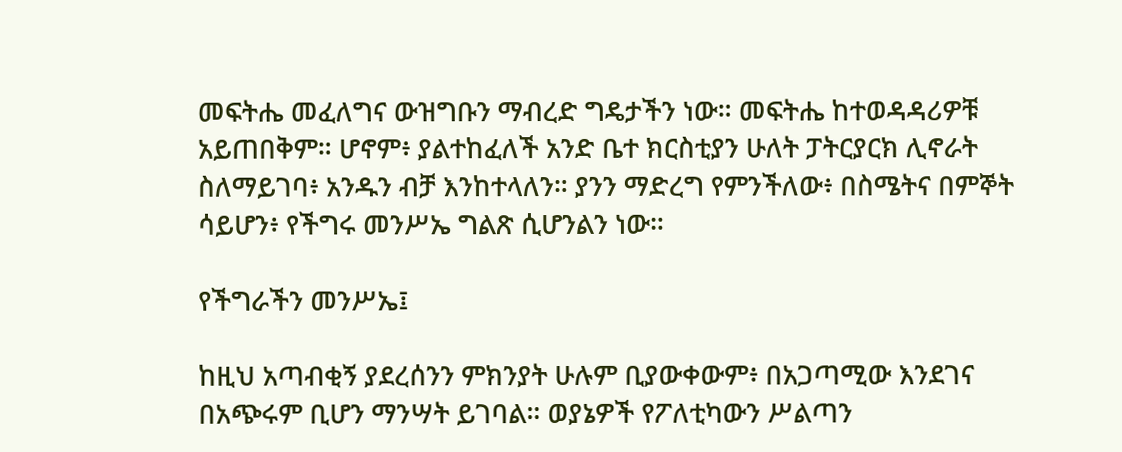መፍትሔ መፈለግና ውዝግቡን ማብረድ ግዴታችን ነው። መፍትሔ ከተወዳዳሪዎቹ አይጠበቅም። ሆኖም፥ ያልተከፈለች አንድ ቤተ ክርስቲያን ሁለት ፓትርያርክ ሊኖራት ስለማይገባ፥ አንዱን ብቻ እንከተላለን። ያንን ማድረግ የምንችለው፥ በስሜትና በምኞት ሳይሆን፥ የችግሩ መንሥኤ ግልጽ ሲሆንልን ነው።

የችግራችን መንሥኤ፤

ከዚህ አጣብቂኝ ያደረሰንን ምክንያት ሁሉም ቢያውቀውም፥ በአጋጣሚው እንደገና በአጭሩም ቢሆን ማንሣት ይገባል። ወያኔዎች የፖለቲካውን ሥልጣን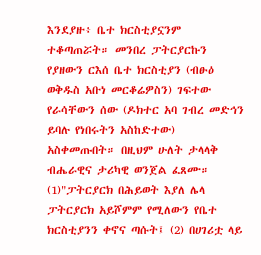እንደያዙ፥ ቤተ ክርስቲያኗንም ተቆጣጠሯት። መንበረ ፓትርያርኩን የያዘውን ርእሰ ቤተ ክርስቲያን (ብፁዕ ወቅዱስ አቡነ መርቆሬዎስን) ገፍተው የራሳቸውን ሰው (ዶክተር አባ ገብረ መድኅን ይባሉ የነበሩትን አስከድተው) አስቀመጡበት። በዚህም ሁለት ታላላቅ ብሔራዊና ታሪካዊ ወንጀል ፈጸሙ። (1)"ፓትርያርክ በሕይወት እያለ ሌላ ፓትርያርክ አይሾምም የሚለውን የቤተ ክርስቲያንን ቀኖና ጣሱት፤ (2) በሀገሪቷ ላይ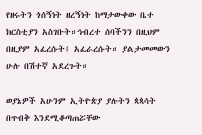የዘሩትን ጎሰኝነት ዘረኝነት ከማታውቀው ቤተ ክርስቲያን አስገቡት።ኅብረተ ሰባችንን በዚህም በዚያም አፈረሱት፤ አፈራረሱት። ያልታመመውን ሁሉ በሽተኛ አደረጉት።

ወያኔዎች አሁንም ኢትዮጵያ ያሉትን ጳጳሳት በጥብቅ እንደሚቆጣጠሯቸው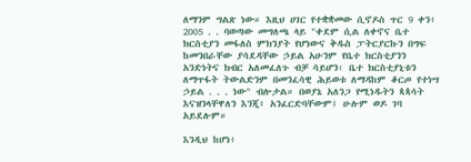ለማንም ግልጽ ነው። እዚህ ሀገር የተቋቋመው ሲኖዶስ ጥር 9 ቀን፥ 2005 . . ባወጣው መግለጫ ላይ "ቀደም ሲል ለቀኖና ቤተ ክርስቲያን መፋለስ ምክንያት የሆነውና ቅዱስ ፓትርያርኩን በግፍ ከመንበራቸው ያሳደዳቸው ኃይል አሁንም የቤተ ክርስቲያንን አንድነትና ክብር አለመፈለጉ ብቻ ሳይሆን፡ ቤተ ክርስቲያኒቱን ለማጥፋት ትውልድንም በመንፈሳዊ ሕይወቱ ለማዳከም ቆርጦ የተነሣ ኃይል . . . ነው" ብሎታል። በወያኔ አለንጋ የሚነዱትን ጳጳሳት እናዝንላቸዋለን እንጂ፥ አንፈርድባቸውም፤ ሁሉም ወዶ ገባ አይደሉም።

እንዲህ ከሆነ፥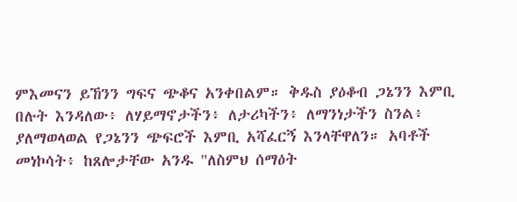ምእመናን ይኸንን ግፍና ጭቆና አንቀበልም። ቅዱስ ያዕቆብ ጋኔንን እምቢ በሉት እንዳለው፥ ለሃይማኖታችን፥ ለታሪካችን፥ ለማንነታችን ስንል፥ ያለማወላወል የጋኔንን ጭፍሮች እምቢ አሻፈርኝ እንላቸዋለን። አባቶች መነኮሳት፥ ከጸሎታቸው አንዱ "ለስምህ ሰማዕት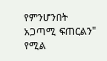የምንሆንበት አጋጣሚ ፍጠርልን" የሚል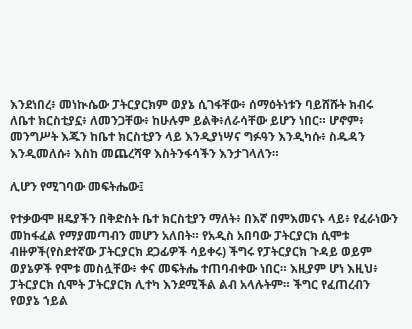እንደነበረ፥ መነኲሴው ፓትርያርክም ወያኔ ሲገፋቸው፥ ሰማዕትነቱን ባይሸሹት ክብሩ ለቤተ ክርስቲያኗ፥ ለመንጋቸው፥ ከሁሉም ይልቅ፥ለራሳቸው ይሆን ነበር። ሆኖም፥ መንግሥት እጁን ከቤተ ክርስቲያን ላይ እንዲያነሣና ግፉዓን እንዲካሱ፥ ስዱዳን እንዲመለሱ፥ እስከ መጨረሻዋ እስትንፋሳችን እንታገላለን።

ሊሆን የሚገባው መፍትሔው፤

የተቃውሞ ዘዴያችን በቅድስት ቤተ ክርስቲያን ማለት፥ በእኛ በምእመናኑ ላይ፥ የፈራነውን መከፋፈል የማያመጣብን መሆን አለበት። የአዲስ አበባው ፓትርያርክ ሲሞቱ ብዙዎች(የስደተኛው ፓትርያርክ ደጋፊዎች ሳይቀሩ) ችግሩ የፓትርያርክ ጉዳይ ወይም ወያኔዎች የሞቱ መስሏቸው፥ ቀና መፍትሔ ተጠባብቀው ነበር። እዚያም ሆነ እዚህ፥ ፓትርያርክ ሲሞት ፓትርያርክ ሊተካ እንደሚችል ልብ አላሉትም። ችግር የፈጠረብን የወያኔ ኀይል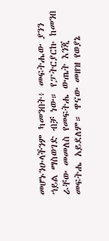መሆኑንሁላችንም ካመንበት፥ መፍትሔው ያንን ኀይል ማስወገድ ብቻ ነው። የፓትርያርኩ ከመንበ ራቸው መመለስ የመፍትሔ ውጤት እንጂ መፍትሔ አይደለም። ዋናው መዘዝ የወያኔ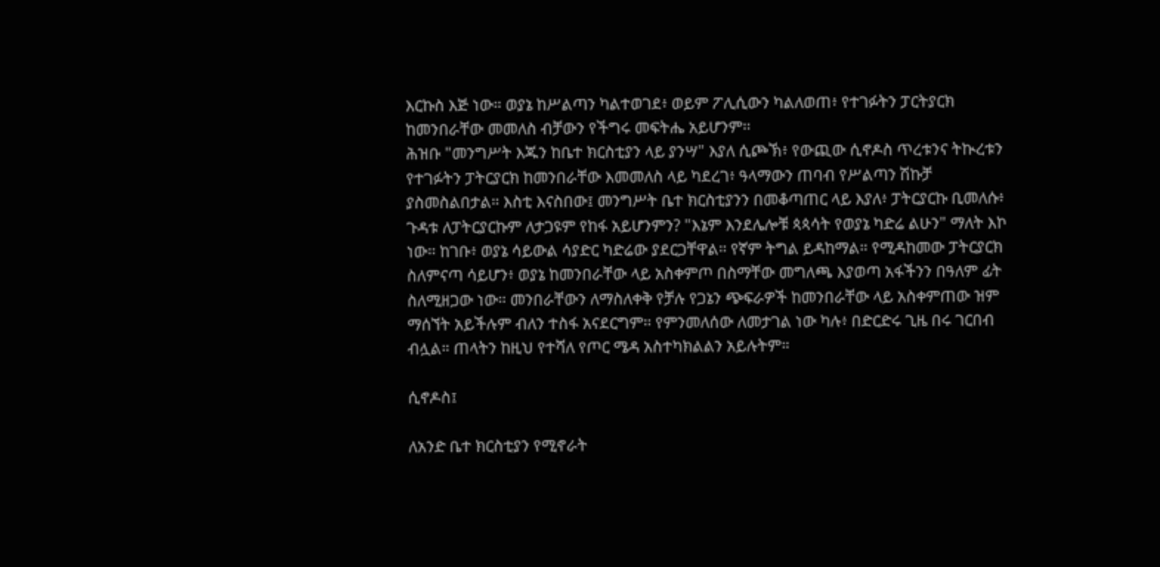እርኩስ እጅ ነው። ወያኔ ከሥልጣን ካልተወገደ፥ ወይም ፖሊሲውን ካልለወጠ፥ የተገፉትን ፓርትያርክ ከመንበራቸው መመለስ ብቻውን የችግሩ መፍትሔ አይሆንም።
ሕዝቡ "መንግሥት እጁን ከቤተ ክርስቲያን ላይ ያንሣ" እያለ ሲጮኽ፥ የውጪው ሲኖዶስ ጥረቱንና ትኲረቱን የተገፉትን ፓትርያርክ ከመንበራቸው እመመለስ ላይ ካደረገ፥ ዓላማውን ጠባብ የሥልጣን ሽኩቻ ያስመስልበታል። እስቲ እናስበው፤ መንግሥት ቤተ ክርስቲያንን በመቆጣጠር ላይ እያለ፥ ፓትርያርኩ ቢመለሱ፥ ጉዳቱ ለፓትርያርኩም ለታጋዩም የከፋ አይሆንምን? "እኔም እንደሌሎቹ ጳጳሳት የወያኔ ካድሬ ልሁን" ማለት እኮ ነው። ከገቡ፥ ወያኔ ሳይውል ሳያድር ካድሬው ያደርጋቸዋል። የኛም ትግል ይዳከማል። የሚዳከመው ፓትርያርክ ስለምናጣ ሳይሆን፥ ወያኔ ከመንበራቸው ላይ አስቀምጦ በስማቸው መግለጫ እያወጣ አፋችንን በዓለም ፊት ስለሚዘጋው ነው። መንበራቸውን ለማስለቀቅ የቻሉ የጋኔን ጭፍራዎች ከመንበራቸው ላይ አስቀምጠው ዝም ማሰኘት አይችሉም ብለን ተስፋ አናደርግም። የምንመለሰው ለመታገል ነው ካሉ፥ በድርድሩ ጊዜ በሩ ገርበብ ብሏል። ጠላትን ከዚህ የተሻለ የጦር ሜዳ አስተካክልልን አይሉትም።

ሲኖዶስ፤

ለአንድ ቤተ ክርስቲያን የሚኖራት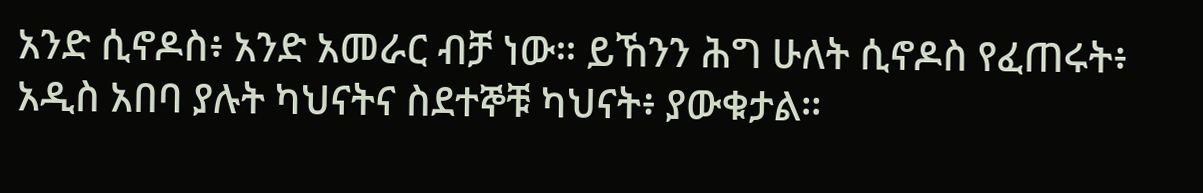አንድ ሲኖዶስ፥ አንድ አመራር ብቻ ነው። ይኸንን ሕግ ሁለት ሲኖዶስ የፈጠሩት፥ አዲስ አበባ ያሉት ካህናትና ስደተኞቹ ካህናት፥ ያውቁታል።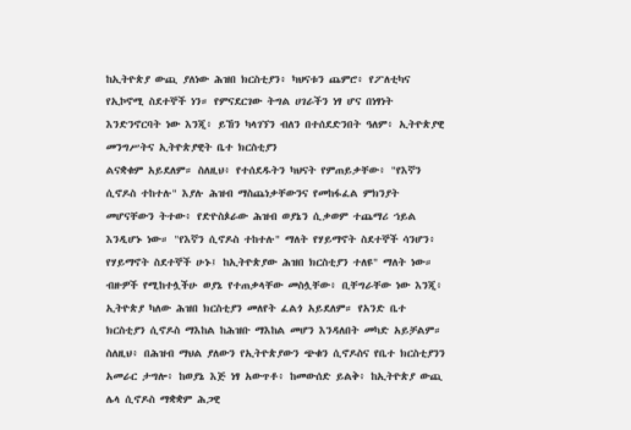ከኢትዮጵያ ውጪ ያለነው ሕዝበ ክርስቲያን፥ ካህናቱን ጨምሮ፥ የፖለቲካና የኢኮኖሚ ስደተኞች ነን። የምናደርገው ትግል ሀገራችን ነፃ ሆና በነፃነት እንድንኖርባት ነው እንጂ፥ ይኸን ካላገኘን ብለን በተሰደድንበት ዓለም፥ ኢትዮጵያዊ መንግሥትና ኢትዮጵያዊት ቤተ ክርስቲያን
ልናቋቁም አይደለም። ስለዚህ፥ የተሰደዱትን ካህናት የምጠይቃቸው፥ "የእኛን ሲኖዶስ ተከተሉ" እያሉ ሕዝብ ማስጨነቃቸውንና የመከፋፈል ምክንያት መሆናቸውን ትተው፥ የድዮስጶራው ሕዝብ ወያኔን ሲቃወም ተጨማሪ ኀይል እንዲሆኑ ነው። "የእኛን ሲኖዶስ ተከተሉ" ማለት የሃይማኖት ስደተኞች ሳንሆን፥ የሃይማኖት ስደተኞች ሁኑ፤ ከኢትዮጵያው ሕዝበ ክርስቲያን ተለዩ" ማለት ነው። ብዙዎች የሚከተሏችሁ ወያኔ የተጠቃላቸው መስሏቸው፥ ቢቸግራቸው ነው እንጂ፥ ኢትዮጵያ ካለው ሕዝበ ክርስቲያን መለየት ፈልጎ አይደለም። የአንድ ቤተ ክርስቲያን ሲኖዶስ ማእከል ከሕዝቡ ማእከል መሆን እንዳለበት መካድ አይቻልም። ስለዚህ፥ በሕዝብ ማህል ያለውን የኢትዮጵያውን ጭቁን ሲኖዶስና የቤተ ክርስቲያንን አመራር ታግሎ፥ ከወያኔ እጅ ነፃ አውጥቶ፥ ከመውሰድ ይልቅ፥ ከኢትዮጵያ ውጪ ሌላ ሲኖዶስ ማቋቋም ሕጋዊ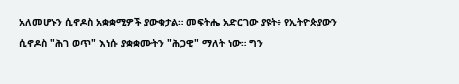አለመሆኑን ሲኖዶስ አቋቋሚዎች ያውቁታል። መፍትሔ አድርገው ያዩት፥ የኢትዮጵያውን ሲኖዶስ "ሕገ ወጥ" እነሱ ያቋቋሙትን "ሕጋዊ" ማለት ነው። ግን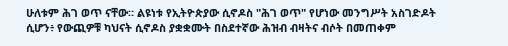ሁለቱም ሕገ ወጥ ናቸው። ልዩነቱ የኢትዮጵያው ሲኖዶስ "ሕገ ወጥ" የሆነው መንግሥት አስገድዶት ሲሆን፥ የውጪዎቹ ካህናት ሲኖዶስ ያቋቋሙት በስደተኛው ሕዝብ ብዛትና ብሶት በመጠቀም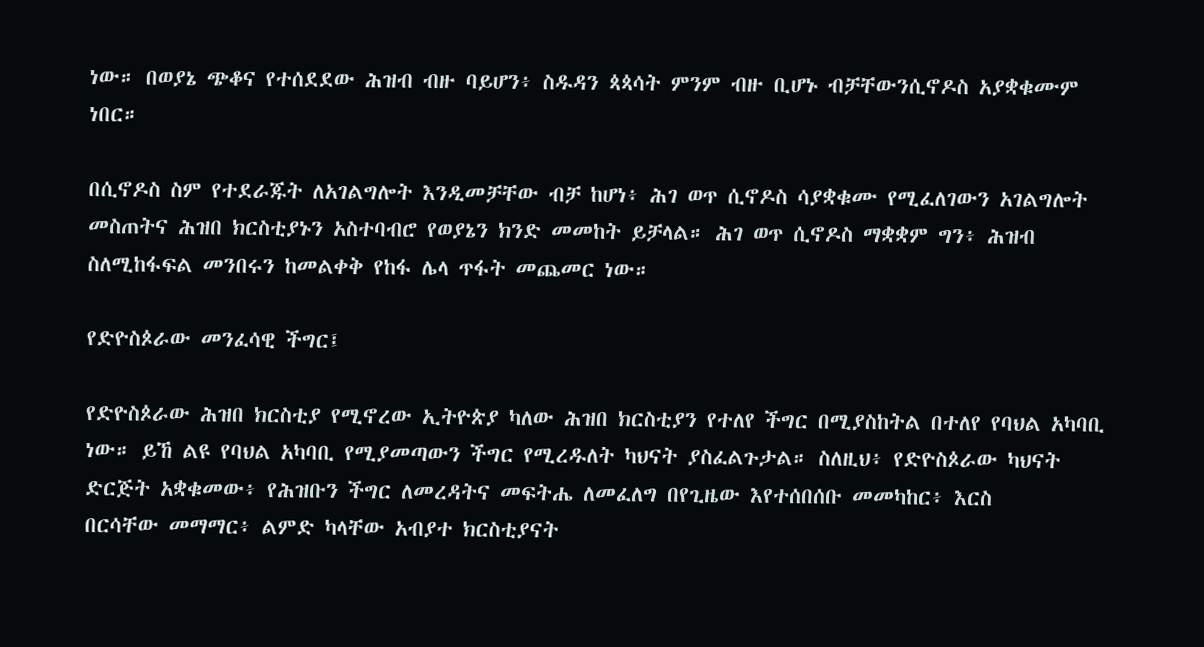ነው። በወያኔ ጭቆና የተሰደደው ሕዝብ ብዙ ባይሆን፥ ስዱዳን ጳጳሳት ምንም ብዙ ቢሆኑ ብቻቸውንሲኖዶስ አያቋቁሙም ነበር።

በሲኖዶስ ስም የተደራጁት ለአገልግሎት እንዲመቻቸው ብቻ ከሆነ፥ ሕገ ወጥ ሲኖዶስ ሳያቋቁሙ የሚፈለገውን አገልግሎት መስጠትና ሕዝበ ክርስቲያኑን አስተባብሮ የወያኔን ክንድ መመከት ይቻላል። ሕገ ወጥ ሲኖዶስ ማቋቋም ግን፥ ሕዝብ ስለሚከፋፍል መንበሩን ከመልቀቅ የከፋ ሌላ ጥፋት መጨመር ነው።

የድዮስጶራው መንፈሳዊ ችግር፤

የድዮስጶራው ሕዝበ ክርስቲያ የሚኖረው ኢትዮጵያ ካለው ሕዝበ ክርስቲያን የተለየ ችግር በሚያስከትል በተለየ የባህል አካባቢ ነው። ይኸ ልዩ የባህል አካባቢ የሚያመጣውን ችግር የሚረዱለት ካህናት ያስፈልጉታል። ስለዚህ፥ የድዮስጶራው ካህናት ድርጅት አቋቁመው፥ የሕዝቡን ችግር ለመረዳትና መፍትሔ ለመፈለግ በየጊዜው እየተሰበሰቡ መመካከር፥ እርስ
በርሳቸው መማማር፥ ልምድ ካላቸው አብያተ ክርስቲያናት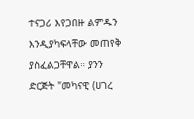ተናጋሪ እየጋበዙ ልምዱን እንዲያካፍላቸው መጠየቅ ያስፈልጋቸዋል። ያንን ድርጅት "መካናዊ (ሀገረ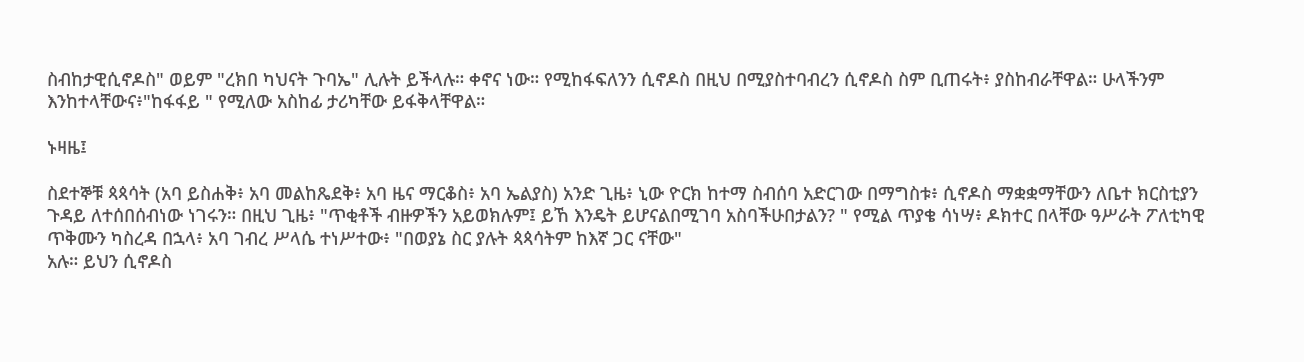ስብከታዊሲኖዶስ" ወይም "ረክበ ካህናት ጉባኤ" ሊሉት ይችላሉ። ቀኖና ነው። የሚከፋፍለንን ሲኖዶስ በዚህ በሚያስተባብረን ሲኖዶስ ስም ቢጠሩት፥ ያስከብራቸዋል። ሁላችንም እንከተላቸውና፥"ከፋፋይ " የሚለው አስከፊ ታሪካቸው ይፋቅላቸዋል።

ኑዛዜ፤

ስደተኞቹ ጳጳሳት (አባ ይስሐቅ፥ አባ መልከጼደቅ፥ አባ ዜና ማርቆስ፥ አባ ኤልያስ) አንድ ጊዜ፥ ኒው ዮርክ ከተማ ስብሰባ አድርገው በማግስቱ፥ ሲኖዶስ ማቋቋማቸውን ለቤተ ክርስቲያን ጉዳይ ለተሰበሰብነው ነገሩን። በዚህ ጊዜ፥ "ጥቂቶች ብዙዎችን አይወክሉም፤ ይኸ እንዴት ይሆናልበሚገባ አስባችሁበታልን? " የሚል ጥያቄ ሳነሣ፥ ዶክተር በላቸው ዓሥራት ፖለቲካዊ ጥቅሙን ካስረዳ በኋላ፥ አባ ገብረ ሥላሴ ተነሥተው፥ "በወያኔ ስር ያሉት ጳጳሳትም ከእኛ ጋር ናቸው"
አሉ። ይህን ሲኖዶስ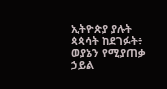ኢትዮጵያ ያሉት ጳጳሳት ከደገፉት፥ ወያኔን የሚያጠቃ ኃይል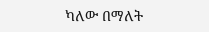ካለው በማለት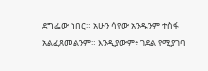ደግፌው ነበር። አሁን ሳየው አንዱንም ተስፋ አልፈጸመልንም። እንዲያውም፥ ገደል የሚያገባ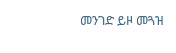መንገድ ይዞ መጓዝ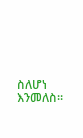ስለሆነ እንመለስ።